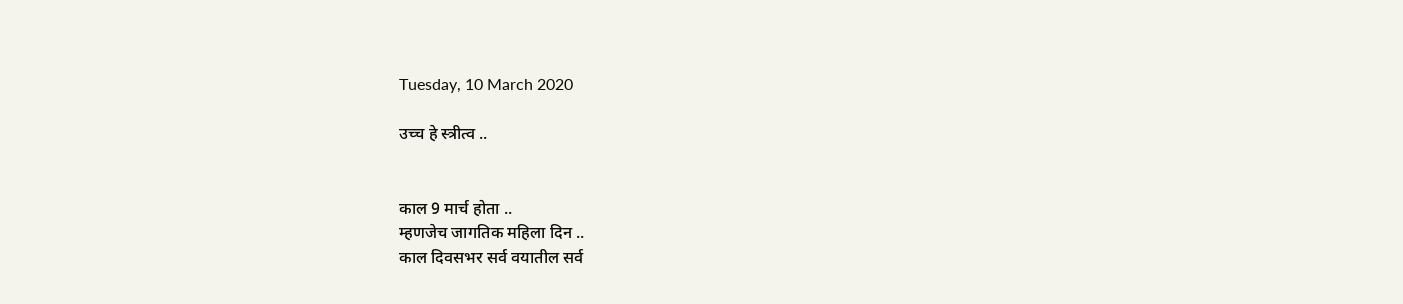Tuesday, 10 March 2020

उच्च हे स्त्रीत्व ..


काल 9 मार्च होता ..
म्हणजेच जागतिक महिला दिन ..
काल दिवसभर सर्व वयातील सर्व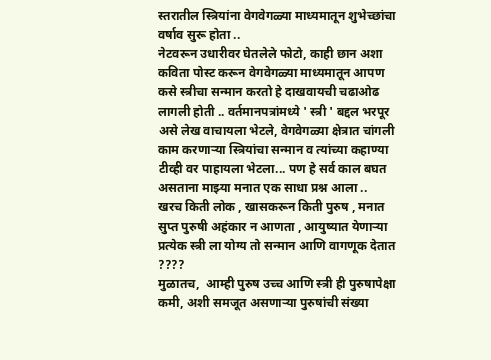स्तरातील स्त्रियांना वेगवेगळ्या माध्यमातून शुभेच्छांचा वर्षाव सुरू होता ..
नेटवरून उधारीवर घेतलेले फोटो, काही छान अशा कविता पोस्ट करून वेगवेगळ्या माध्यमातून आपण कसे स्त्रीचा सन्मान करतो हे दाखवायची चढाओढ लागली होती .. वर्तमानपत्रांमध्ये ' स्त्री ' बद्दल भरपूर असे लेख वाचायला भेटले, वेगवेगळ्या क्षेत्रात चांगली काम करणाऱ्या स्त्रियांचा सन्मान व त्यांच्या कहाण्या टीव्ही वर पाहायला भेटला... पण हे सर्व काल बघत असताना माझ्या मनात एक साधा प्रश्न आला ..
खरच किती लोक , खासकरून किती पुरुष , मनात सुप्त पुरुषी अहंकार न आणता , आयुष्यात येणाऱ्या प्रत्येक स्त्री ला योग्य तो सन्मान आणि वागणूक देतात ????
मुळातच,  आम्ही पुरुष उच्च आणि स्त्री ही पुरुषापेक्षा कमी, अशी समजूत असणाऱ्या पुरुषांची संख्या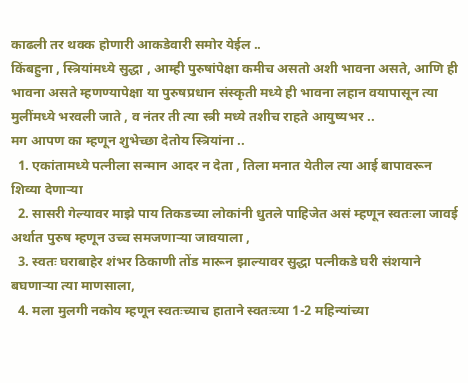काढली तर थक्क होणारी आकडेवारी समोर येईल ..
किंबहुना , स्त्रियांमध्ये सुद्धा , आम्ही पुरुषांपेक्षा कमीच असतो अशी भावना असते, आणि ही भावना असते म्हणण्यापेक्षा या पुरुषप्रधान संस्कृती मध्ये ही भावना लहान वयापासून त्या मुलींमध्ये भरवली जाते , व नंतर ती त्या स्त्री मध्ये तशीच राहते आयुष्यभर ..
मग आपण का म्हणून शुभेच्छा देतोय स्त्रियांना ..
  1. एकांतामध्ये पत्नीला सन्मान आदर न देता , तिला मनात येतील त्या आई बापावरून शिव्या देणाऱ्या
  2. सासरी गेल्यावर माझे पाय तिकडच्या लोकांनी धुतले पाहिजेत असं म्हणून स्वतःला जावई अर्थात पुरुष म्हणून उच्च समजणाऱ्या जावयाला ,
  3. स्वतः घराबाहेर शंभर ठिकाणी तोंड मारून झाल्यावर सुद्धा पत्नीकडे घरी संशयाने बघणाऱ्या त्या माणसाला,
  4. मला मुलगी नकोय म्हणून स्वतःच्याच हाताने स्वतःच्या 1-2 महिन्यांच्या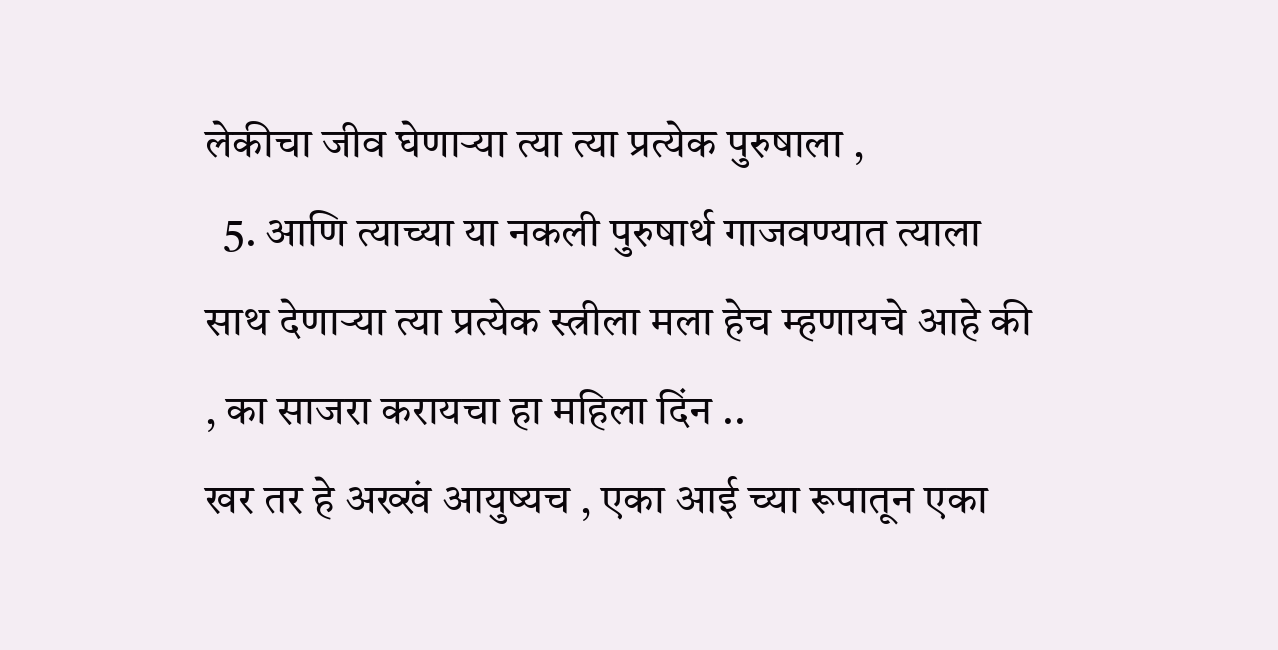लेकीचा जीव घेणाऱ्या त्या त्या प्रत्येक पुरुषाला ,
  5. आणि त्याच्या या नकली पुरुषार्थ गाजवण्यात त्याला साथ देणाऱ्या त्या प्रत्येक स्त्रीला मला हेच म्हणायचे आहे की , का साजरा करायचा हा महिला दिंन ..
खर तर हे अख्खं आयुष्यच , एका आई च्या रूपातून एका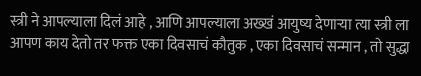स्त्री ने आपल्याला दिलं आहे , आणि आपल्याला अख्खं आयुष्य देणाऱ्या त्या स्त्री ला आपण काय देतो तर फक्त एका दिवसाचं कौतुक , एका दिवसाचं सन्मान , तो सुद्धा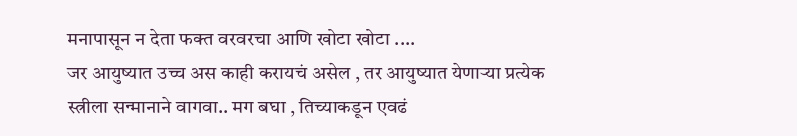मनापासून न देता फक्त वरवरचा आणि खोटा खोटा ....
जर आयुष्यात उच्च अस काही करायचं असेल , तर आयुष्यात येणाऱ्या प्रत्येक स्त्रीला सन्मानाने वागवा.. मग बघा , तिच्याकडून एवढं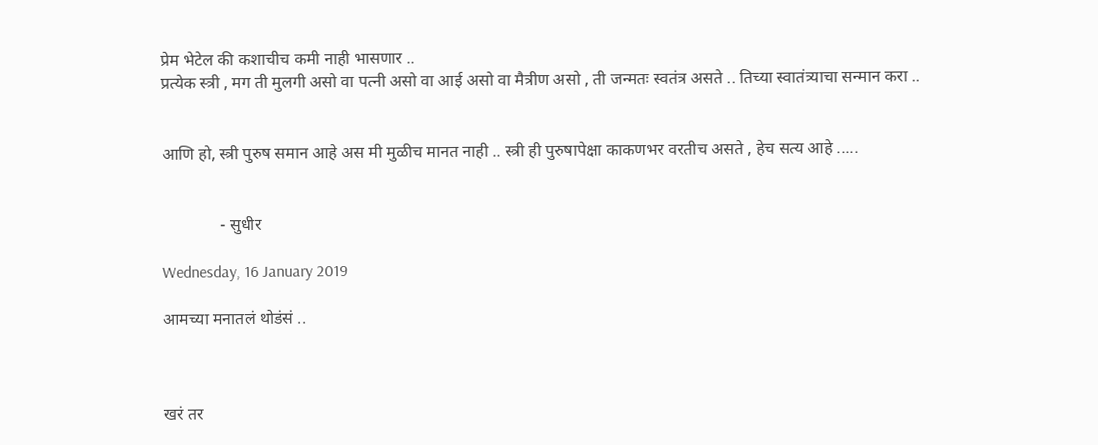प्रेम भेटेल की कशाचीच कमी नाही भासणार ..
प्रत्येक स्त्री , मग ती मुलगी असो वा पत्नी असो वा आई असो वा मैत्रीण असो , ती जन्मतः स्वतंत्र असते .. तिच्या स्वातंत्र्याचा सन्मान करा ..


आणि हो, स्त्री पुरुष समान आहे अस मी मुळीच मानत नाही .. स्त्री ही पुरुषापेक्षा काकणभर वरतीच असते , हेच सत्य आहे .....


              - सुधीर

Wednesday, 16 January 2019

आमच्या मनातलं थोडंसं ..



खरं तर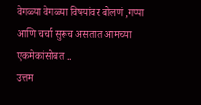वेगळ्या वेगळ्या विषयांवर बोलणं ,गप्पा आणि चर्चा सुरूच असतात आमच्या एकमेकांसोबत ..
उत्तम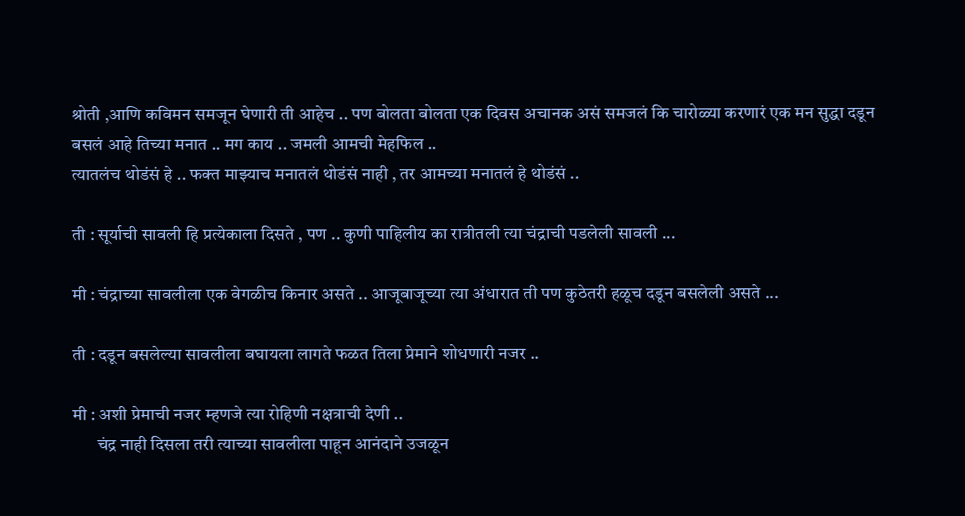श्रोती ,आणि कविमन समजून घेणारी ती आहेच .. पण बोलता बोलता एक दिवस अचानक असं समजलं कि चारोळ्या करणारं एक मन सुद्धा दडून बसलं आहे तिच्या मनात .. मग काय .. जमली आमची मेहफिल ..
त्यातलंच थोडंसं हे .. फक्त माझ्याच मनातलं थोडंसं नाही , तर आमच्या मनातलं हे थोडंसं ..

ती : सूर्याची सावली हि प्रत्येकाला दिसते , पण .. कुणी पाहिलीय का रात्रीतली त्या चंद्राची पडलेली सावली ...

मी : चंद्राच्या सावलीला एक वेगळीच किनार असते .. आजूबाजूच्या त्या अंधारात ती पण कुठेतरी हळूच दडून बसलेली असते ...

ती : दडून बसलेल्या सावलीला बघायला लागते फळत तिला प्रेमाने शोधणारी नजर ..

मी : अशी प्रेमाची नजर म्हणजे त्या रोहिणी नक्षत्राची देणी ..
       चंद्र नाही दिसला तरी त्याच्या सावलीला पाहून आनंदाने उजळून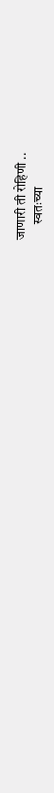जाणारी ती रोहिणी ..
      स्वतःच्या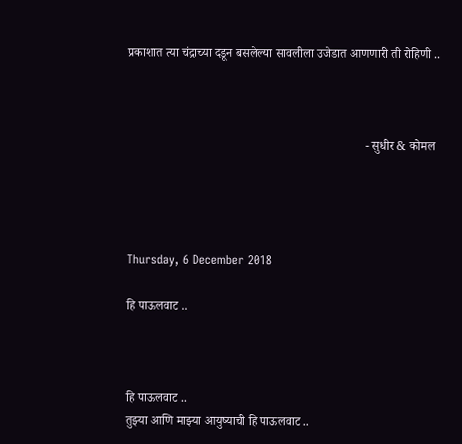प्रकाशात त्या चंद्राच्या दडून बसलेल्या सावलीला उजेडात आणणारी ती रोहिणी ..



                                                                            - सुधीर & कोमल




Thursday, 6 December 2018

हि पाऊलवाट ..



हि पाऊलवाट ..
तुझ्या आणि माझ्या आयुष्याची हि पाऊलवाट ..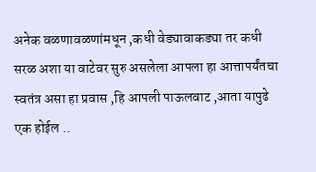अनेक वळणावळणांमधून ,कधी वेड्यावाकड्या तर कधी सरळ अशा या वाटेवर सुरु असलेला आपला हा आत्तापर्यंतचा स्वतंत्र असा हा प्रवास ,हि आपली पाऊलवाट ,आता यापुढे एक होईल ..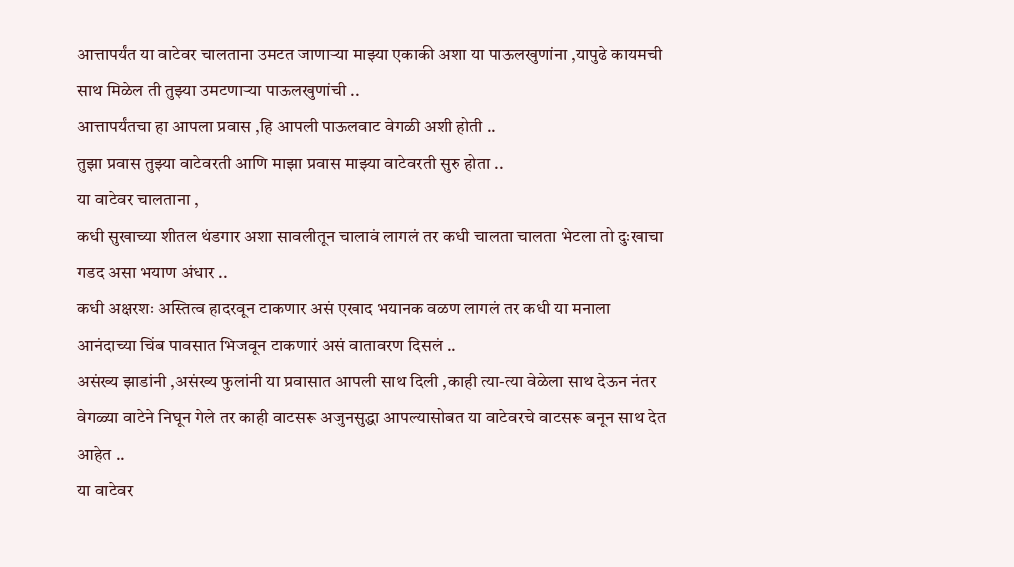आत्तापर्यंत या वाटेवर चालताना उमटत जाणाऱ्या माझ्या एकाकी अशा या पाऊलखुणांना ,यापुढे कायमची साथ मिळेल ती तुझ्या उमटणाऱ्या पाऊलखुणांची ..
आत्तापर्यंतचा हा आपला प्रवास ,हि आपली पाऊलवाट वेगळी अशी होती ..
तुझा प्रवास तुझ्या वाटेवरती आणि माझा प्रवास माझ्या वाटेवरती सुरु होता ..
या वाटेवर चालताना ,
कधी सुखाच्या शीतल थंडगार अशा सावलीतून चालावं लागलं तर कधी चालता चालता भेटला तो दुःखाचा गडद असा भयाण अंधार ..
कधी अक्षरशः अस्तित्व हादरवून टाकणार असं एखाद भयानक वळण लागलं तर कधी या मनाला आनंदाच्या चिंब पावसात भिजवून टाकणारं असं वातावरण दिसलं ..
असंख्य झाडांनी ,असंख्य फुलांनी या प्रवासात आपली साथ दिली ,काही त्या-त्या वेळेला साथ देऊन नंतर वेगळ्या वाटेने निघून गेले तर काही वाटसरू अजुनसुद्धा आपल्यासोबत या वाटेवरचे वाटसरू बनून साथ देत आहेत ..
या वाटेवर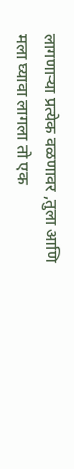लागणाऱ्या प्रत्येक वळणावर ,तुला आणि मला घ्यावा लागला तो एक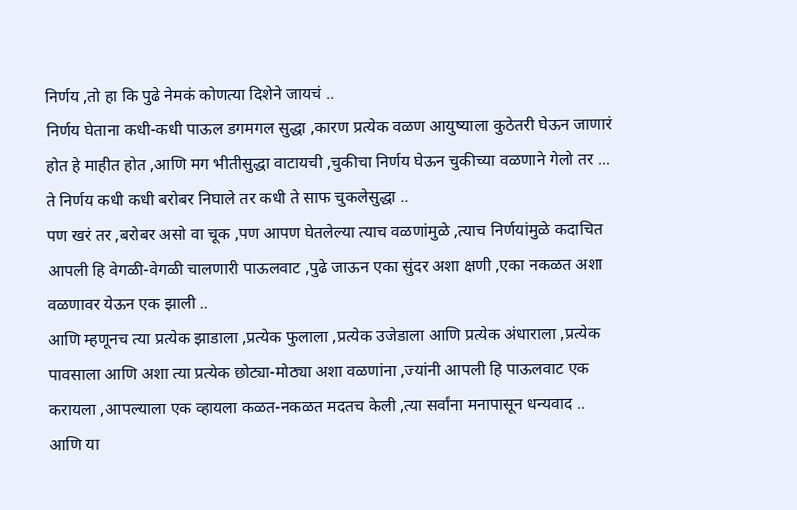निर्णय ,तो हा कि पुढे नेमकं कोणत्या दिशेने जायचं ..
निर्णय घेताना कधी-कधी पाऊल डगमगल सुद्धा ,कारण प्रत्येक वळण आयुष्याला कुठेतरी घेऊन जाणारं होत हे माहीत होत ,आणि मग भीतीसुद्धा वाटायची ,चुकीचा निर्णय घेऊन चुकीच्या वळणाने गेलो तर ...
ते निर्णय कधी कधी बरोबर निघाले तर कधी ते साफ चुकलेसुद्धा ..
पण खरं तर ,बरोबर असो वा चूक ,पण आपण घेतलेल्या त्याच वळणांमुळे ,त्याच निर्णयांमुळे कदाचित आपली हि वेगळी-वेगळी चालणारी पाऊलवाट ,पुढे जाऊन एका सुंदर अशा क्षणी ,एका नकळत अशा वळणावर येऊन एक झाली ..
आणि म्हणूनच त्या प्रत्येक झाडाला ,प्रत्येक फुलाला ,प्रत्येक उजेडाला आणि प्रत्येक अंधाराला ,प्रत्येक पावसाला आणि अशा त्या प्रत्येक छोट्या-मोठ्या अशा वळणांना ,ज्यांनी आपली हि पाऊलवाट एक करायला ,आपल्याला एक व्हायला कळत-नकळत मदतच केली ,त्या सर्वांना मनापासून धन्यवाद ..
आणि या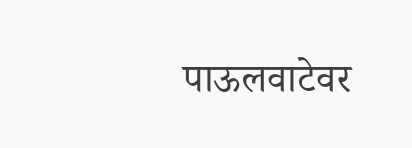पाऊलवाटेवर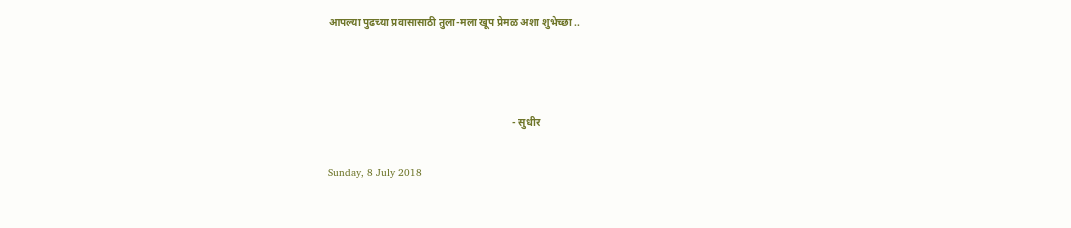आपल्या पुढच्या प्रवासासाठी तुला-मला खूप प्रेमळ अशा शुभेच्छा ..



                                                                       - सुधीर

Sunday, 8 July 2018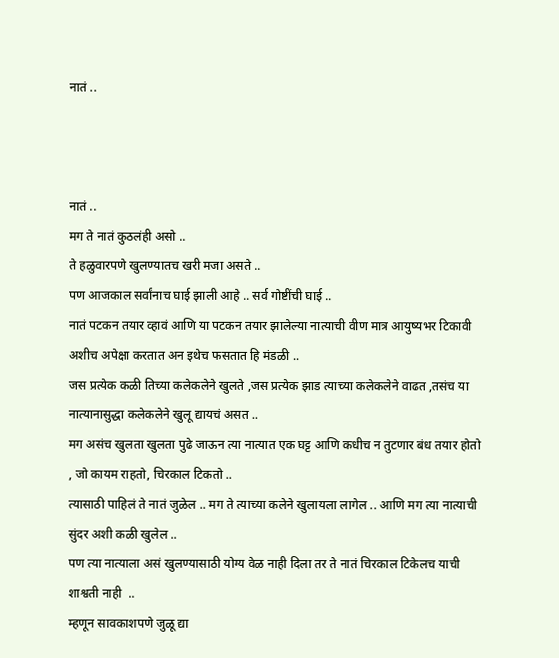नातं ..



नातं ..
मग ते नातं कुठलंही असो ..
ते हळुवारपणे खुलण्यातच खरी मजा असते ..
पण आजकाल सर्वांनाच घाई झाली आहे .. सर्व गोष्टींची घाई ..
नातं पटकन तयार व्हावं आणि या पटकन तयार झालेल्या नात्याची वीण मात्र आयुष्यभर टिकावी अशीच अपेक्षा करतात अन इथेच फसतात हि मंडळी ..
जस प्रत्येक कळी तिच्या कलेकलेने खुलते ,जस प्रत्येक झाड त्याच्या कलेकलेने वाढत ,तसंच या नात्यानासुद्धा कलेकलेने खुलू द्यायचं असत ..
मग असंच खुलता खुलता पुढे जाऊन त्या नात्यात एक घट्ट आणि कधीच न तुटणार बंध तयार होतो , जो कायम राहतो, चिरकाल टिकतो ..
त्यासाठी पाहिलं ते नातं जुळेल .. मग ते त्याच्या कलेने खुलायला लागेल .. आणि मग त्या नात्याची सुंदर अशी कळी खुलेल ..
पण त्या नात्याला असं खुलण्यासाठी योग्य वेळ नाही दिला तर ते नातं चिरकाल टिकेलच याची शाश्वती नाही  ..
म्हणून सावकाशपणे जुळू द्या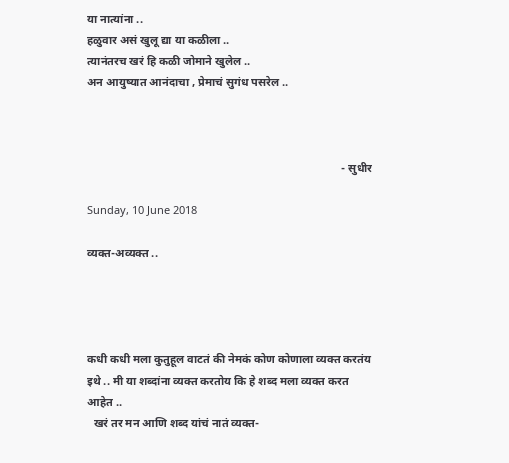या नात्यांना ..
हळुवार असं खुलू द्या या कळीला ..
त्यानंतरच खरं हि कळी जोमाने खुलेल ..
अन आयुष्यात आनंदाचा , प्रेमाचं सुगंध पसरेल ..



                                                                                         - सुधीर

Sunday, 10 June 2018

व्यक्त-अव्यक्त ..




कधी कधी मला कुतुहूल वाटतं की नेमकं कोण कोणाला व्यक्त करतंय इथे .. मी या शब्दांना व्यक्त करतोय कि हे शब्द मला व्यक्त करत आहेत ..
  खरं तर मन आणि शब्द यांचं नातं व्यक्त-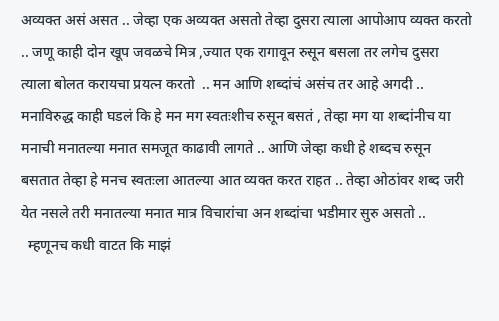अव्यक्त असं असत .. जेव्हा एक अव्यक्त असतो तेव्हा दुसरा त्याला आपोआप व्यक्त करतो .. जणू काही दोन खूप जवळचे मित्र ,ज्यात एक रागावून रुसून बसला तर लगेच दुसरा त्याला बोलत करायचा प्रयत्न करतो  .. मन आणि शब्दांचं असंच तर आहे अगदी .. मनाविरुद्ध काही घडलं कि हे मन मग स्वतःशीच रुसून बसतं , तेव्हा मग या शब्दांनीच या मनाची मनातल्या मनात समजूत काढावी लागते .. आणि जेव्हा कधी हे शब्दच रुसून बसतात तेव्हा हे मनच स्वतःला आतल्या आत व्यक्त करत राहत .. तेव्हा ओठांवर शब्द जरी येत नसले तरी मनातल्या मनात मात्र विचारांचा अन शब्दांचा भडीमार सुरु असतो ..
  म्हणूनच कधी वाटत कि माझं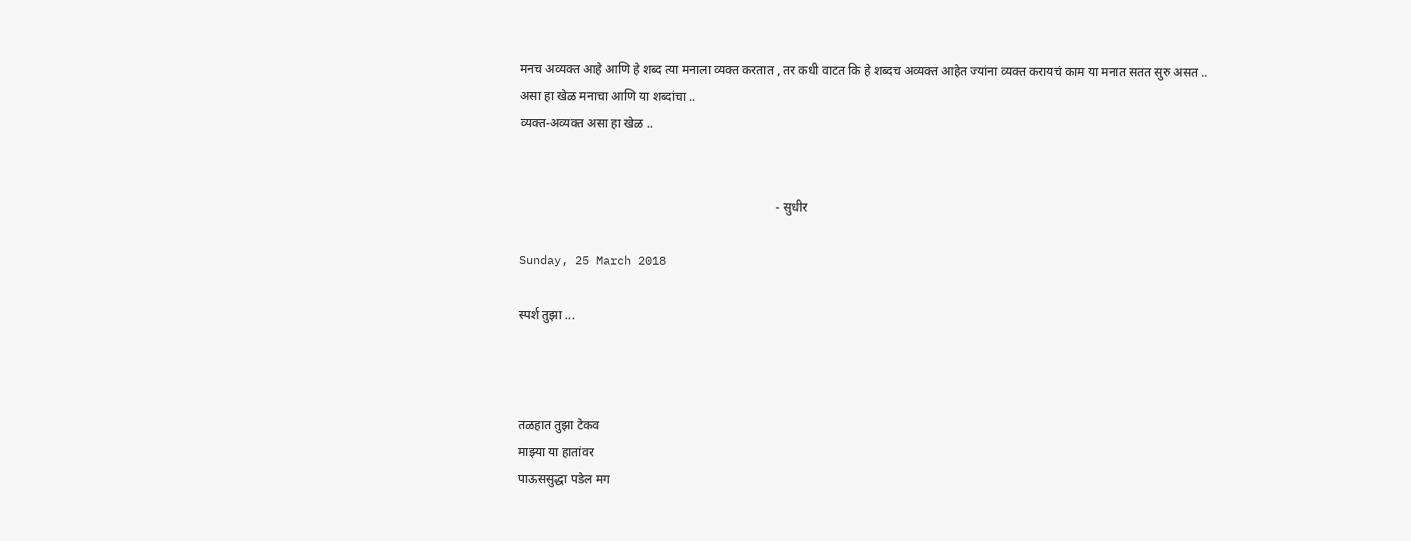मनच अव्यक्त आहे आणि हे शब्द त्या मनाला व्यक्त करतात , तर कधी वाटत कि हे शब्दच अव्यक्त आहेत ज्यांना व्यक्त करायचं काम या मनात सतत सुरु असत ..
असा हा खेळ मनाचा आणि या शब्दांचा ..
व्यक्त-अव्यक्त असा हा खेळ ..


                                                                                  - सुधीर

Sunday, 25 March 2018

स्पर्श तुझा ...



तळहात तुझा टेकव
माझ्या या हातांवर
पाऊससुद्धा पडेल मग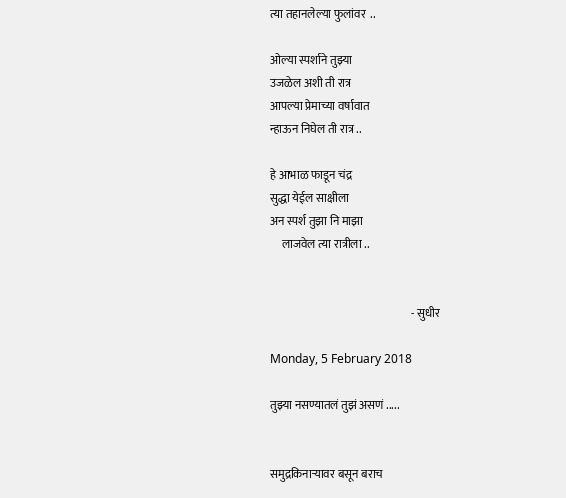त्या तहानलेल्या फुलांवर  ..

ओल्या स्पर्शाने तुझ्या
उजळेल अशी ती रात्र
आपल्या प्रेमाच्या वर्षावात
न्हाऊन निघेल ती रात्र ..

हे आभाळ फाडून चंद्र
सुद्धा येईल साक्षीला
अन स्पर्श तुझा नि माझा
     लाजवेल त्या रात्रीला ..


                                                              - सुधीर

Monday, 5 February 2018

तुझ्या नसण्यातलं तुझं असणं .....


समुद्रकिनाऱ्यावर बसून बराच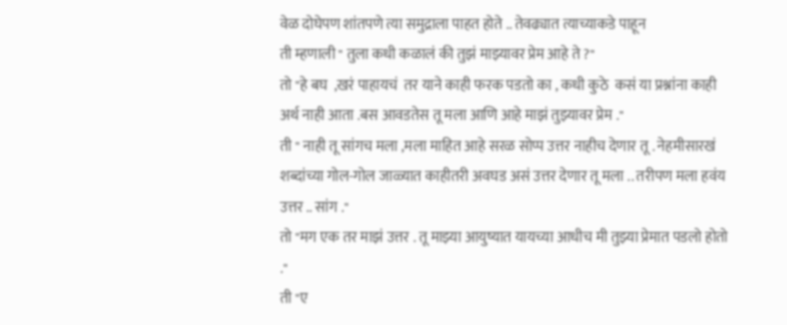वेळ दोघेपण शांतपणे त्या समुद्राला पाहत होते .. तेवढ्यात त्याच्याकडे पाहून
ती म्हणाली " तुला कधी कळालं की तुझं माझ्यावर प्रेम आहे ते ?"
तो "हे बघ  ,खरं पाहायचं  तर याने काही फरक पडतो का , कधी कुठे  कसं या प्रश्नांना काही अर्थ नाही आता .बस आवडतेस तू मला आणि आहे माझं तुझ्यावर प्रेम ."
ती " नाही तू सांगच मला ,मला माहित आहे सरळ सोप्प उत्तर नाहीच देणार तू . नेहमीसारखं शब्दांच्या गोल-गोल जाळ्यात काहीतरी अवघड असं उत्तर देणार तू मला .. तरीपण मला हवंय उत्तर .. सांग ."
तो "मग एक तर माझं उत्तर . तू माझ्या आयुष्यात यायच्या आधीच मी तुझ्या प्रेमात पडलो होतो ."
ती "ए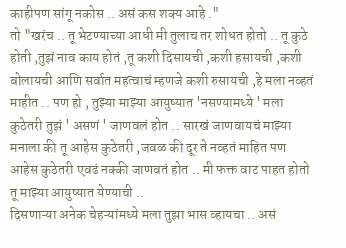काहीपण सांगू नकोस .. असं कस शक्य आहे ."
तो "खरंच .. तू भेटण्याच्या आधी मी तुलाच तर शोधत होतो .. तू कुठे होती ,तुझं नाव काय होतं ,तू कशी दिसायची ,कशी हसायची ,कशी बोलायची आणि सर्वात महत्वाचं म्हणजे कशी रुसायची ,हे मला नव्हतं माहीत .. पण हो , तुझ्या माझ्या आयुष्यात 'नसण्यामध्ये ' मला कुठेतरी तुझं ' असणं ' जाणवलं होत .. सारखं जाणवायचं माझ्या मनाला की तू आहेस कुठेतरी ,जवळ की दूर ते नव्हतं माहित पण आहेस कुठेतरी एवढं नक्की जाणवतं होत .. मी फक्त वाट पाहत होतो तू माझ्या आयुष्यात येण्याची ..
दिसणाऱ्या अनेक चेहऱ्यांमध्ये मला तुझा भास व्हायचा .. असं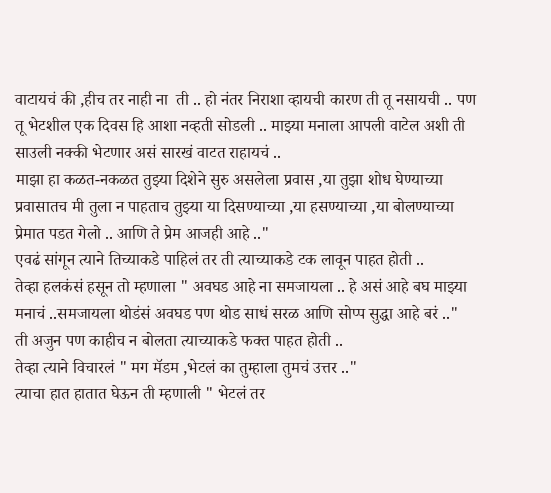वाटायचं की ,हीच तर नाही ना  ती .. हो नंतर निराशा व्हायची कारण ती तू नसायची .. पण तू भेटशील एक दिवस हि आशा नव्हती सोडली .. माझ्या मनाला आपली वाटेल अशी ती साउली नक्की भेटणार असं सारखं वाटत राहायचं ..
माझा हा कळत-नकळत तुझ्या दिशेने सुरु असलेला प्रवास ,या तुझा शोध घेण्याच्या प्रवासातच मी तुला न पाहताच तुझ्या या दिसण्याच्या ,या हसण्याच्या ,या बोलण्याच्या प्रेमात पडत गेलो .. आणि ते प्रेम आजही आहे .."
एवढं सांगून त्याने तिच्याकडे पाहिलं तर ती त्याच्याकडे टक लावून पाहत होती ..
तेव्हा हलकंसं हसून तो म्हणाला " अवघड आहे ना समजायला .. हे असं आहे बघ माझ्या मनाचं ..समजायला थोडंसं अवघड पण थोड साधं सरळ आणि सोप्प सुद्धा आहे बरं .."
ती अजुन पण काहीच न बोलता त्याच्याकडे फक्त पाहत होती ..
तेव्हा त्याने विचारलं " मग मॅडम ,भेटलं का तुम्हाला तुमचं उत्तर .."
त्याचा हात हातात घेऊन ती म्हणाली " भेटलं तर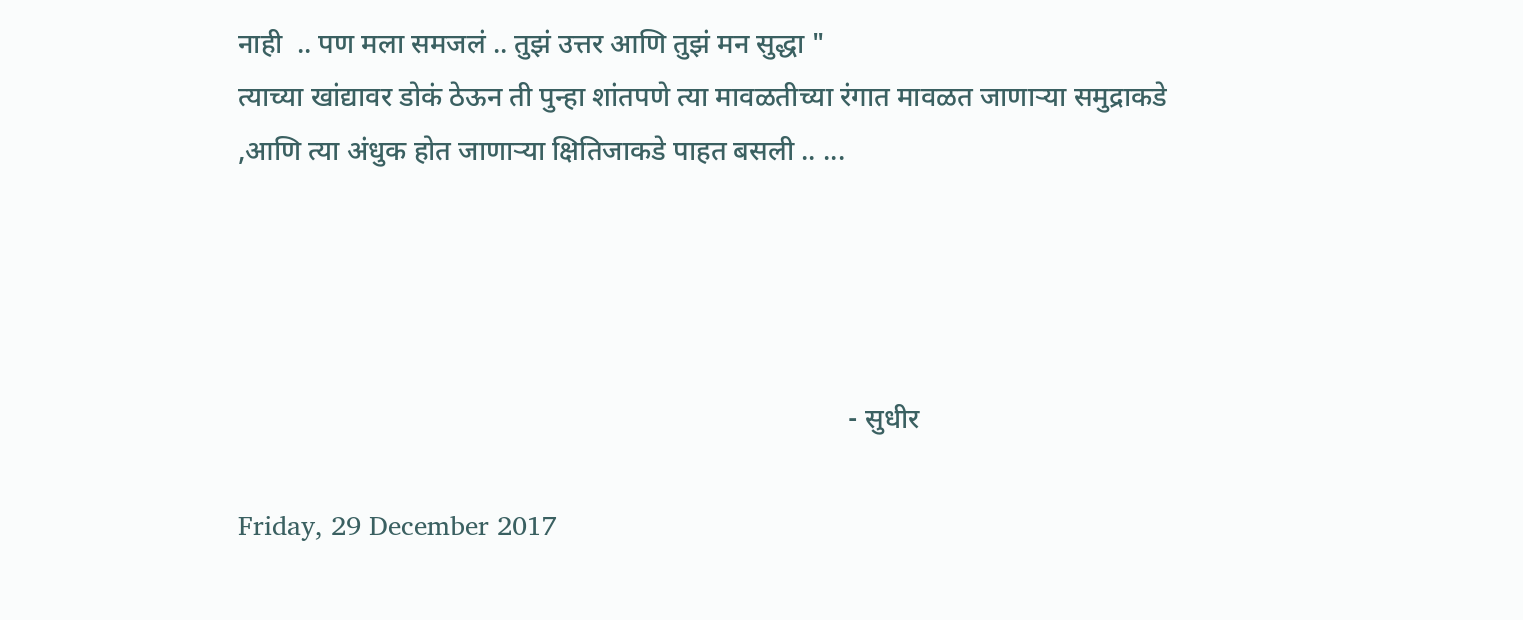नाही  .. पण मला समजलं .. तुझं उत्तर आणि तुझं मन सुद्धा "
त्याच्या खांद्यावर डोकं ठेऊन ती पुन्हा शांतपणे त्या मावळतीच्या रंगात मावळत जाणाऱ्या समुद्राकडे ,आणि त्या अंधुक होत जाणाऱ्या क्षितिजाकडे पाहत बसली .. ...




                                                                                       - सुधीर

Friday, 29 December 2017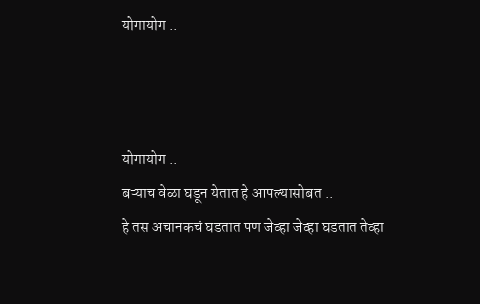योगायोग ..



योगायोग ..
बऱ्याच वेळा घडून येतात हे आपल्यासोबत ..
हे तस अचानकचं घडतात पण जेव्हा जेव्हा घडतात तेव्हा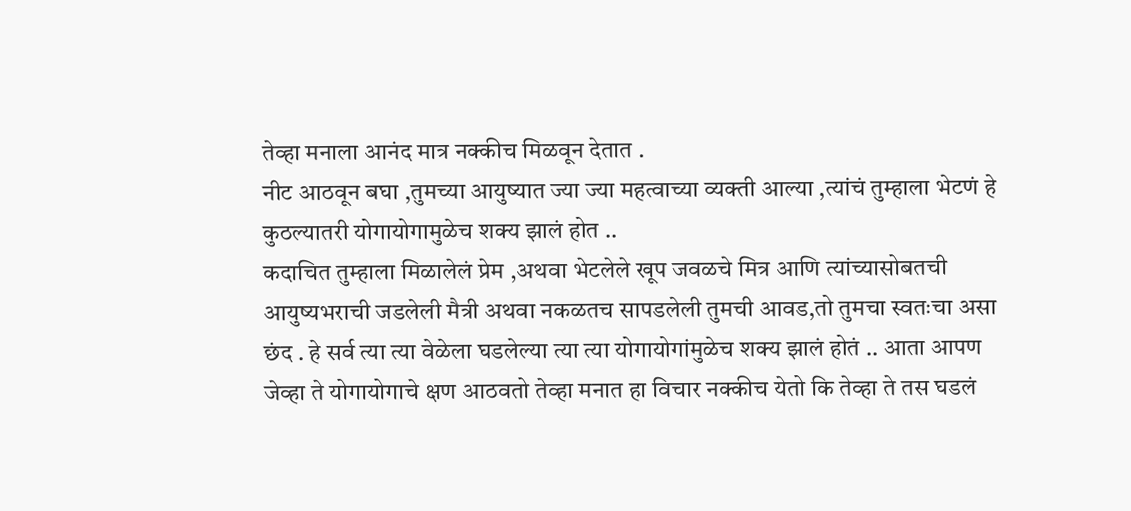तेव्हा मनाला आनंद मात्र नक्कीच मिळवून देतात .
नीट आठवून बघा ,तुमच्या आयुष्यात ज्या ज्या महत्वाच्या व्यक्ती आल्या ,त्यांचं तुम्हाला भेटणं हे कुठल्यातरी योगायोगामुळेच शक्य झालं होत ..
कदाचित तुम्हाला मिळालेलं प्रेम ,अथवा भेटलेले खूप जवळचे मित्र आणि त्यांच्यासोबतची आयुष्यभराची जडलेली मैत्री अथवा नकळतच सापडलेली तुमची आवड,तो तुमचा स्वतःचा असा छंद . हे सर्व त्या त्या वेळेला घडलेल्या त्या त्या योगायोगांमुळेच शक्य झालं होतं .. आता आपण जेव्हा ते योगायोगाचे क्षण आठवतो तेव्हा मनात हा विचार नक्कीच येतो कि तेव्हा ते तस घडलं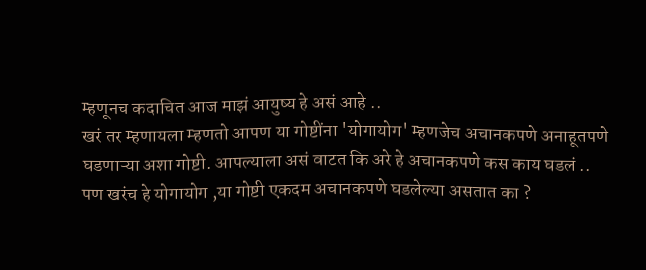म्हणूनच कदाचित आज माझं आयुष्य हे असं आहे ..
खरं तर म्हणायला म्हणतो आपण या गोष्टींना 'योगायोग' म्हणजेच अचानकपणे अनाहूतपणे घडणाऱ्या अशा गोष्टी. आपल्याला असं वाटत कि अरे हे अचानकपणे कस काय घडलं ..
पण खरंच हे योगायोग ,या गोष्टी एकदम अचानकपणे घडलेल्या असतात का ?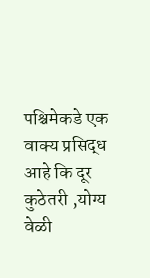पश्चिमेकडे एक वाक्य प्रसिद्ध आहे कि दूर कुठेतरी ,योग्य वेळी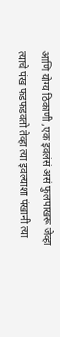आणि योग्य ठिकाणी ,एक इवलंसं असं फुलपाखरू जेव्हा त्याचे पंख फडफडवतो तेव्हा त्या इवल्याशा पंखानी त्या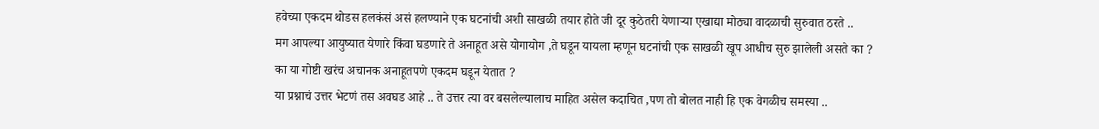हवेच्या एकदम थोडस हलकंसं असं हलण्याने एक घटनांची अशी साखळी तयार होते जी दूर कुठेतरी येणाऱ्या एखाद्या मोठ्या वादळाची सुरुवात ठरते ..
मग आपल्या आयुष्यात येणारे किंवा घडणारे ते अनाहूत असे योगायोग ,ते घडून यायला म्हणून घटनांची एक साखळी खूप आधीच सुरु झालेली असते का ?
का या गोष्टी खरंच अचानक अनाहूतपणे एकदम घडून येतात ?
या प्रश्नाचं उत्तर भेटणं तस अवघड आहे .. ते उत्तर त्या वर बसलेल्यालाच माहित असेल कदाचित ,पण तो बोलत नाही हि एक वेगळीच समस्या ..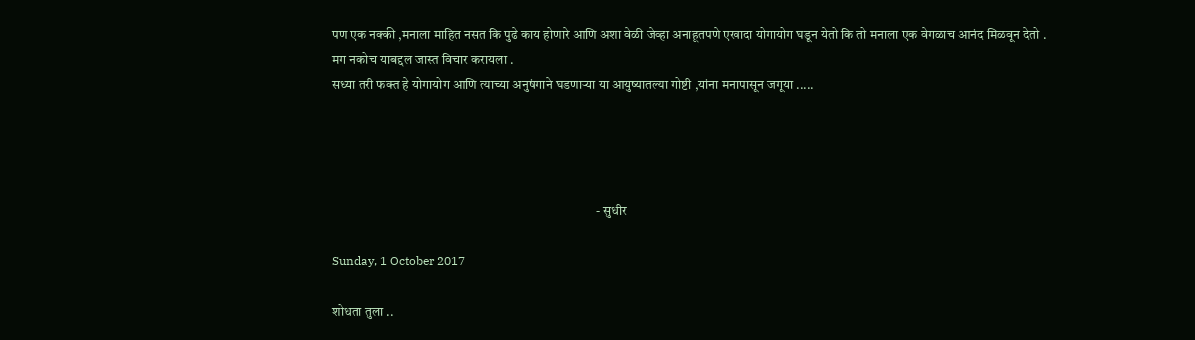पण एक नक्की ,मनाला माहित नसत कि पुढे काय होणारे आणि अशा वेळी जेव्हा अनाहूतपणे एखादा योगायोग घडून येतो कि तो मनाला एक वेगळाच आनंद मिळवून देतो .
मग नकोच याबद्दल जास्त विचार करायला .
सध्या तरी फक्त हे योगायोग आणि त्याच्या अनुषंगाने घडणाऱ्या या आयुष्यातल्या गोष्टी ,यांना मनापासून जगूया .....




                                                                                                    - सुधीर

Sunday, 1 October 2017

शोधता तुला ..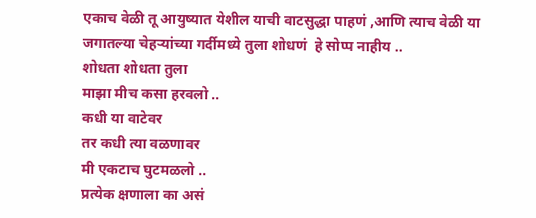एकाच वेळी तू आयुष्यात येशील याची वाटसुद्धा पाहणं ,आणि त्याच वेळी या जगातल्या चेहऱ्यांच्या गर्दीमध्ये तुला शोधणं  हे सोप्प नाहीय ..
शोधता शोधता तुला
माझा मीच कसा हरवलो ..
कधी या वाटेवर
तर कधी त्या वळणावर
मी एकटाच घुटमळलो ..
प्रत्येक क्षणाला का असं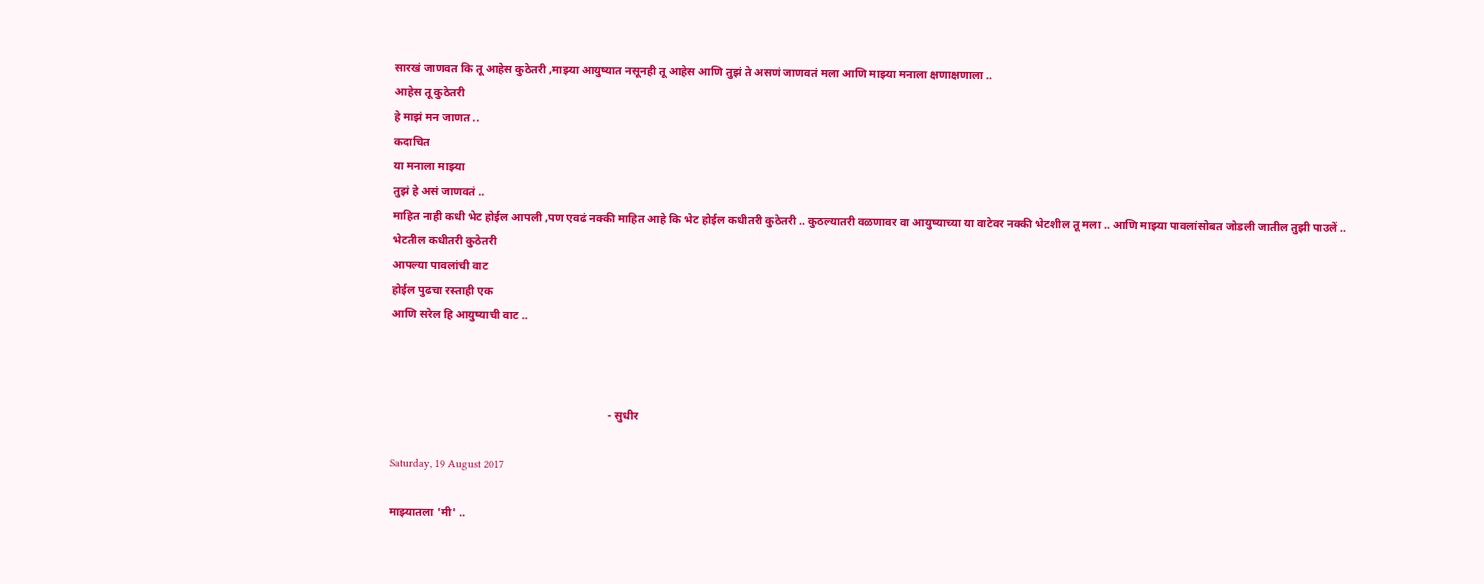सारखं जाणवत कि तू आहेस कुठेतरी ,माझ्या आयुष्यात नसूनही तू आहेस आणि तुझं ते असणं जाणवतं मला आणि माझ्या मनाला क्षणाक्षणाला ..
आहेस तू कुठेतरी
हे माझं मन जाणत ..
कदाचित
या मनाला माझ्या
तुझं हे असं जाणवतं ..
माहित नाही कधी भेट होईल आपली ,पण एवढं नक्की माहित आहे कि भेट होईल कधीतरी कुठेतरी .. कुठल्यातरी वळणावर वा आयुष्याच्या या वाटेवर नक्की भेटशील तू मला .. आणि माझ्या पावलांसोबत जोडली जातील तुझी पाउलें ..
भेटतील कधीतरी कुठेतरी
आपल्या पावलांची वाट
होईल पुढचा रस्ताही एक
आणि सरेल हि आयुष्याची वाट ..



                                                                            - सुधीर

Saturday, 19 August 2017

माझ्यातला 'मी' ..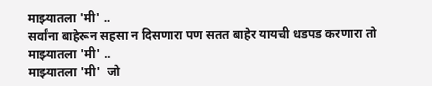माझ्यातला 'मी' ..
सर्वांना बाहेरून सहसा न दिसणारा पण सतत बाहेर यायची धडपड करणारा तो माझ्यातला 'मी' ..
माझ्यातला 'मी'  जो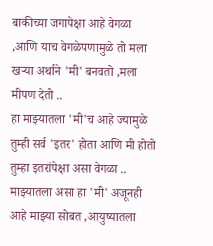बाकीच्या जगापेक्षा आहे वेगळा ,आणि याच वेगळेपणामुळे तो मला खऱ्या अर्थाने 'मी' बनवतो ,मला मीपण देतो ..
हा माझ्यातला 'मी'च आहे ज्यामुळे तुम्ही सर्व 'इतर' होता आणि मी होतो तुम्हा इतरांपेक्षा असा वेगळा ..
माझ्यातला असा हा 'मी' अजूनही आहे माझ्या सोबत ,आयुष्यातला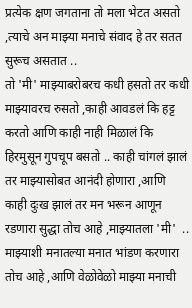प्रत्येक क्षण जगताना तो मला भेटत असतो ,त्याचे अन माझ्या मनाचे संवाद हे तर सतत सुरूच असतात ..
तो 'मी' माझ्याबरोबरच कधी हसतो तर कधी माझ्यावरच रुसतो ,काही आवडलं कि हट्ट करतो आणि काही नाही मिळालं कि हिरमुसून गुपचूप बसतो .. काही चांगलं झालं तर माझ्यासोबत आनंदी होणारा ,आणि काही दुःख झालं तर मन भरून आणून रडणारा सुद्धा तोच आहे ,माझ्यातला 'मी'  ..
माझ्याशी मनातल्या मनात भांडण करणारा तोच आहे ,आणि वेळोवेळो माझ्या मनाची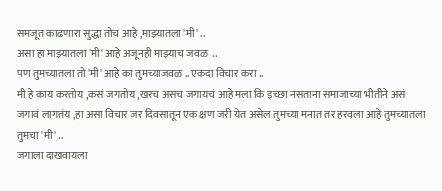समजूत काढणारा सुद्धा तोच आहे ,माझ्यातला 'मी' ..
असा हा माझ्यातला 'मी' आहे अजूनही माझ्याच जवळ  ..
पण तुमच्यातला तो 'मी' आहे का तुमच्याजवळ .. एकदा विचार करा ..
मी हे काय करतोय ,कसं जगतोय ,खरच असच जगायचं आहे मला कि इच्छा नसताना समाजाच्या भीतीने असं जगावं लागतंय ,हा असा विचार जर दिवसातून एक क्षण जरी येत असेल तुमच्या मनात तर हरवला आहे तुमच्यातला तुमचा 'मी' ..
जगाला दाखवायला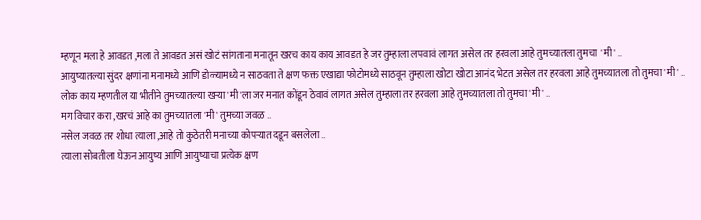म्हणून मला हे आवडत ,मला ते आवडत असं खोटं सांगताना मनातून खरच काय काय आवडत हे जर तुम्हाला लपवावं लागत असेल तर हरवला आहे तुमच्यातला तुमचा  'मी' ..
आयुष्यातल्या सुंदर क्षणांना मनामध्ये आणि डोळ्यामध्ये न साठवता ते क्षण फक्त एखाद्या फोटोमध्ये साठवून तुम्हाला खोटा खोटा आनंद भेटत असेल तर हरवला आहे तुमच्यातला तो तुमचा 'मी' ..
लोक काय म्हणतील या भीतीने तुमच्यातल्या खऱ्या 'मी'ला जर मनात कोंडून ठेवावं लागत असेल तुम्हाला तर हरवला आहे तुमच्यातला तो तुमचा 'मी' ..
मग विचार करा ,खरचं आहे का तुमच्यातला 'मी' तुमच्या जवळ ..
नसेल जवळ तर शोधा त्याला ,आहे तो कुठेतरी मनाच्या कोपऱ्यात दडून बसलेला ..
त्याला सोबतीला घेऊन आयुष्य आणि आयुष्याचा प्रत्येक क्षण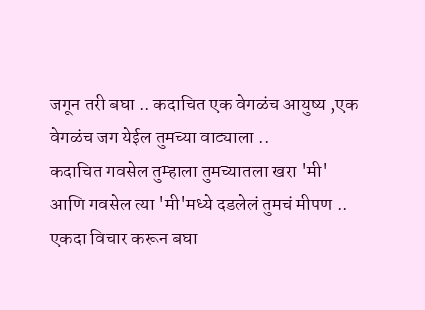जगून तरी बघा .. कदाचित एक वेगळंच आयुष्य ,एक वेगळंच जग येईल तुमच्या वाट्याला ..
कदाचित गवसेल तुम्हाला तुमच्यातला खरा 'मी' आणि गवसेल त्या 'मी'मध्ये दडलेलं तुमचं मीपण ..
एकदा विचार करून बघा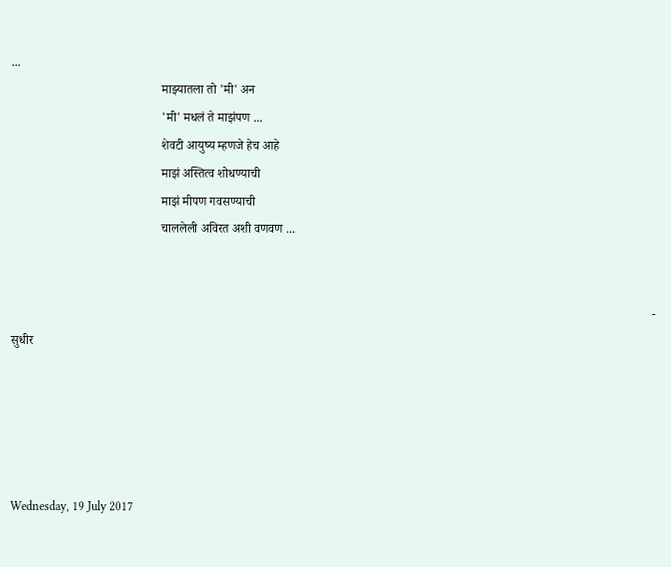...
                                                माझ्यातला तो 'मी' अन
                                                'मी' मधलं ते माझंपण ...
                                                शेवटी आयुष्य म्हणजे हेच आहे
                                                माझं अस्तित्व शोधण्याची
                                                माझं मीपण गवसण्याची
                                                चाललेली अविरत अशी वणवण ...


                                                                                                                                                                                                             - सुधीर





Wednesday, 19 July 2017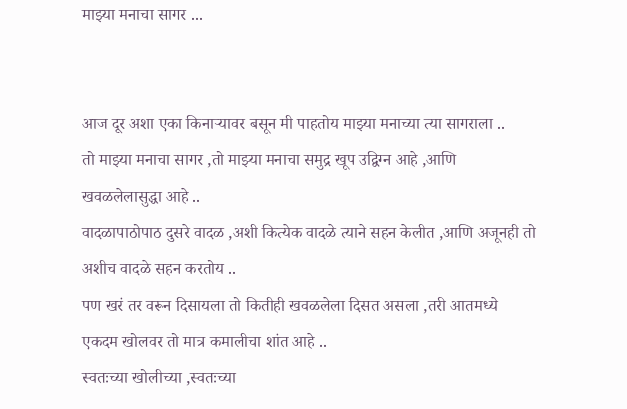माझ्या मनाचा सागर ...


आज दूर अशा एका किनाऱ्यावर बसून मी पाहतोय माझ्या मनाच्या त्या सागराला ..
तो माझ्या मनाचा सागर ,तो माझ्या मनाचा समुद्र खूप उद्विग्न आहे ,आणि खवळलेलासुद्धा आहे ..
वादळापाठोपाठ दुसरे वादळ ,अशी कित्येक वादळे त्याने सहन केलीत ,आणि अजूनही तो अशीच वादळे सहन करतोय ..
पण खरं तर वरून दिसायला तो कितीही खवळलेला दिसत असला ,तरी आतमध्ये एकदम खोलवर तो मात्र कमालीचा शांत आहे ..
स्वतःच्या खोलीच्या ,स्वतःच्या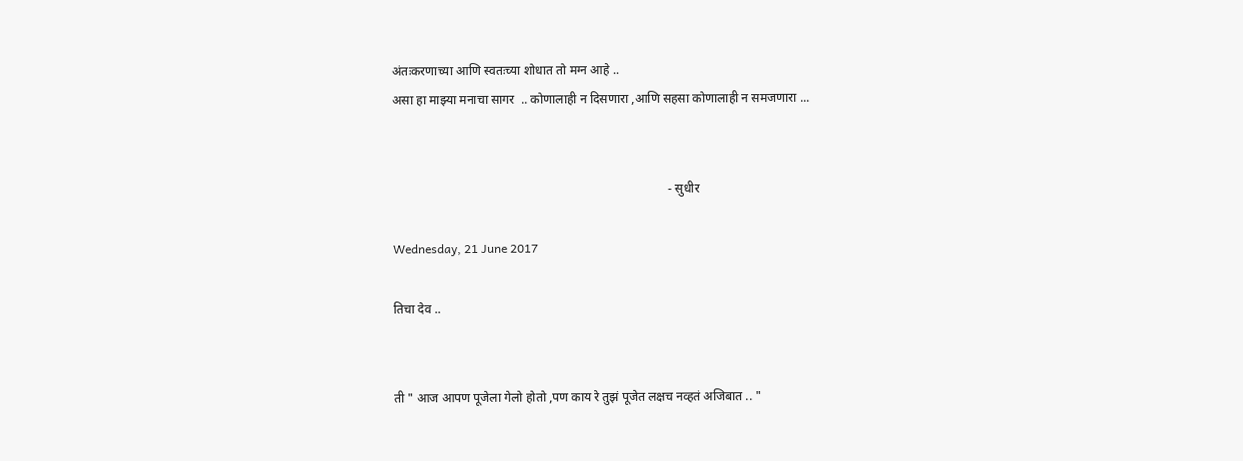अंतःकरणाच्या आणि स्वतःच्या शोधात तो मग्न आहे ..
असा हा माझ्या मनाचा सागर  .. कोणालाही न दिसणारा ,आणि सहसा कोणालाही न समजणारा ...


                                                                                        - सुधीर

Wednesday, 21 June 2017

तिचा देव ..


ती " आज आपण पूजेला गेलो होतो ,पण काय रे तुझं पूजेत लक्षच नव्हतं अजिबात .. "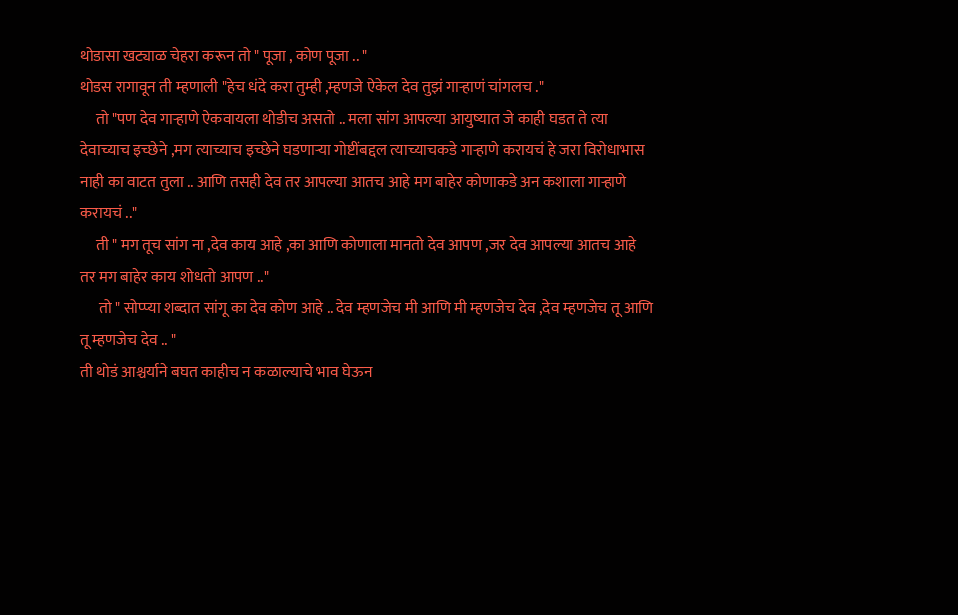थोडासा खट्याळ चेहरा करून तो " पूजा , कोण पूजा .. "
थोडस रागावून ती म्हणाली "हेच धंदे करा तुम्ही ,म्हणजे ऐकेल देव तुझं गाऱ्हाणं चांगलच ."
     तो "पण देव गाऱ्हाणे ऐकवायला थोडीच असतो .. मला सांग आपल्या आयुष्यात जे काही घडत ते त्या देवाच्याच इच्छेने ,मग त्याच्याच इच्छेने घडणाऱ्या गोष्टींबद्दल त्याच्याचकडे गाऱ्हाणे करायचं हे जरा विरोधाभास नाही का वाटत तुला .. आणि तसही देव तर आपल्या आतच आहे मग बाहेर कोणाकडे अन कशाला गाऱ्हाणे करायचं .."
     ती " मग तूच सांग ना ,देव काय आहे ,का आणि कोणाला मानतो देव आपण ,जर देव आपल्या आतच आहे तर मग बाहेर काय शोधतो आपण .."
      तो " सोप्प्या शब्दात सांगू का देव कोण आहे .. देव म्हणजेच मी आणि मी म्हणजेच देव ,देव म्हणजेच तू आणि तू म्हणजेच देव .. "
ती थोडं आश्चर्याने बघत काहीच न कळाल्याचे भाव घेऊन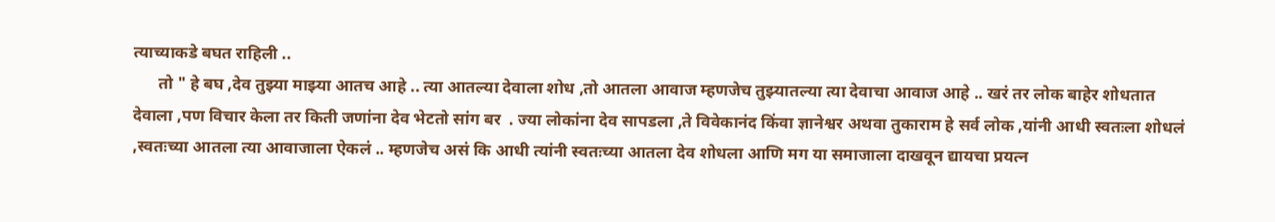त्याच्याकडे बघत राहिली ..
      तो " हे बघ ,देव तुझ्या माझ्या आतच आहे .. त्या आतल्या देवाला शोध ,तो आतला आवाज म्हणजेच तुझ्यातल्या त्या देवाचा आवाज आहे .. खरं तर लोक बाहेर शोधतात देवाला ,पण विचार केला तर किती जणांना देव भेटतो सांग बर  . ज्या लोकांना देव सापडला ,ते विवेकानंद किंवा ज्ञानेश्वर अथवा तुकाराम हे सर्व लोक ,यांनी आधी स्वतःला शोधलं ,स्वतःच्या आतला त्या आवाजाला ऐकलं .. म्हणजेच असं कि आधी त्यांनी स्वतःच्या आतला देव शोधला आणि मग या समाजाला दाखवून द्यायचा प्रयत्न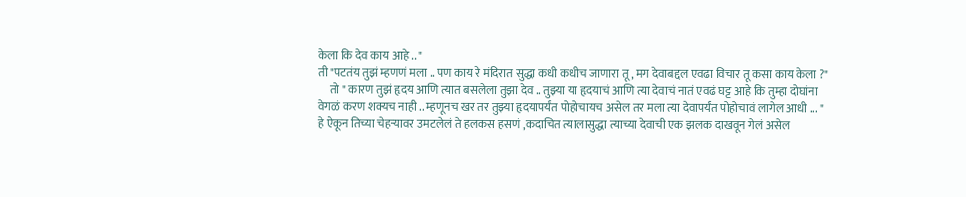केला कि देव काय आहे .. "
ती "पटतंय तुझं म्हणणं मला .. पण काय रे मंदिरात सुद्धा कधी कधीच जाणारा तू , मग देवाबद्दल एवढा विचार तू कसा काय केला ?"
     तो " कारण तुझं हृदय आणि त्यात बसलेला तुझा देव .. तुझ्या या हृदयाचं आणि त्या देवाचं नातं एवढं घट्ट आहे कि तुम्हा दोघांना वेगळं करण शक्यच नाही .. म्हणूनच खर तर तुझ्या हृदयापर्यंत पोहोचायच असेल तर मला त्या देवापर्यंत पोहोचावं लागेल आधी ... "
हे ऐकून तिच्या चेहऱ्यावर उमटलेलं ते हलकस हसणं ,कदाचित त्यालासुद्धा त्याच्या देवाची एक झलक दाखवून गेलं असेल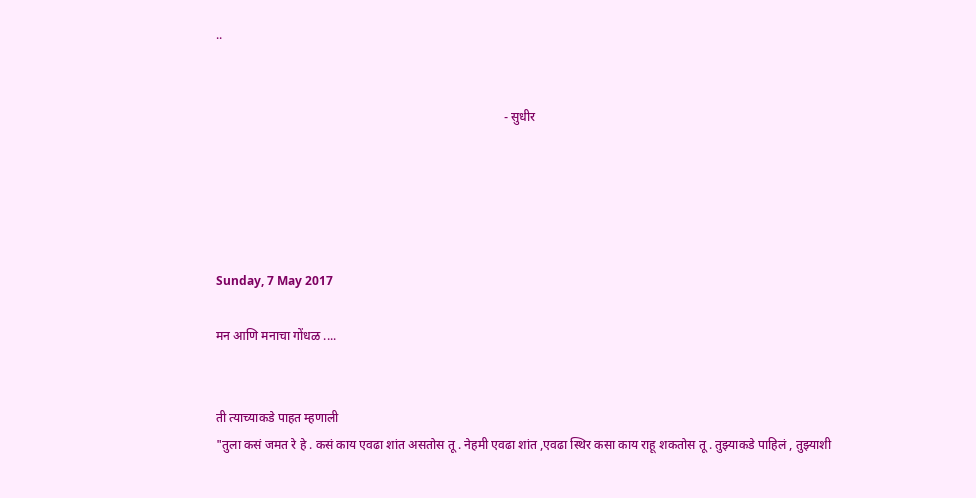..


                                                                                            - सुधीर





Sunday, 7 May 2017

मन आणि मनाचा गोंधळ ....


ती त्याच्याकडे पाहत म्हणाली
"तुला कसं जमत रे हे . कसं काय एवढा शांत असतोस तू . नेहमी एवढा शांत ,एवढा स्थिर कसा काय राहू शकतोस तू . तुझ्याकडे पाहिलं , तुझ्याशी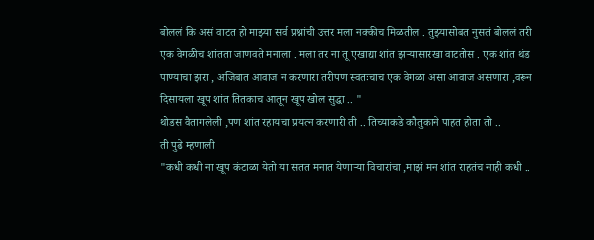बोललं कि असं वाटत हो माझ्या सर्व प्रश्नांची उत्तर मला नक्कीच मिळतील . तुझ्यासोबत नुसतं बोललं तरी एक वेगळीच शांतता जाणवते मनाला . मला तर ना तू एखाद्या शांत झऱ्यासारखा वाटतोस . एक शांत थंड पाण्याचा झरा , अजिबात आवाज न करणारा तरीपण स्वतःचाच एक वेगळा असा आवाज असणारा ,वरून दिसायला खूप शांत तितकाच आतून खूप खोल सुद्धा .. "
थोडस वैतागलेली ,पण शांत रहायचा प्रयत्न करणारी ती .. तिच्याकडे कौतुकाने पाहत होता तो ..
ती पुढे म्हणाली
"कधी कधी ना खूप कंटाळा येतो या सतत मनात येणाऱ्या विचारांचा ,माझं मन शांत राहतंच नाही कधी ..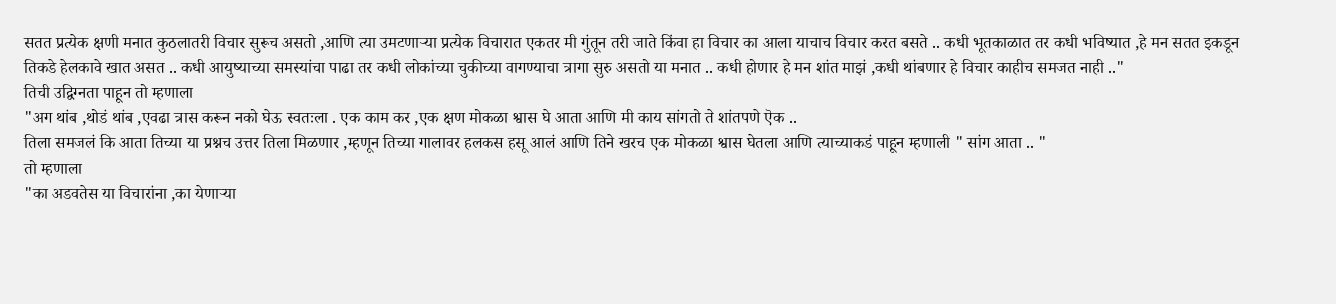सतत प्रत्येक क्षणी मनात कुठलातरी विचार सुरूच असतो ,आणि त्या उमटणाऱ्या प्रत्येक विचारात एकतर मी गुंतून तरी जाते किंवा हा विचार का आला याचाच विचार करत बसते .. कधी भूतकाळात तर कधी भविष्यात ,हे मन सतत इकडून तिकडे हेलकावे खात असत .. कधी आयुष्याच्या समस्यांचा पाढा तर कधी लोकांच्या चुकीच्या वागण्याचा त्रागा सुरु असतो या मनात .. कधी होणार हे मन शांत माझं ,कधी थांबणार हे विचार काहीच समजत नाही .."
तिची उद्विग्नता पाहून तो म्हणाला
"अग थांब ,थोडं थांब ,एवढा त्रास करून नको घेऊ स्वतःला . एक काम कर ,एक क्षण मोकळा श्वास घे आता आणि मी काय सांगतो ते शांतपणे ऎक ..
तिला समजलं कि आता तिच्या या प्रश्नच उत्तर तिला मिळणार ,म्हणून तिच्या गालावर हलकस हसू आलं आणि तिने खरच एक मोकळा श्वास घेतला आणि त्याच्याकडं पाहून म्हणाली " सांग आता .. "
तो म्हणाला
"का अडवतेस या विचारांना ,का येणाऱ्या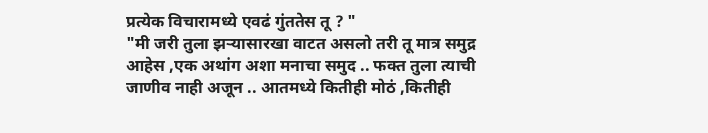प्रत्येक विचारामध्ये एवढं गुंततेस तू ? "
"मी जरी तुला झऱ्यासारखा वाटत असलो तरी तू मात्र समुद्र आहेस ,एक अथांग अशा मनाचा समुद .. फक्त तुला त्याची जाणीव नाही अजून .. आतमध्ये कितीही मोठं ,कितीही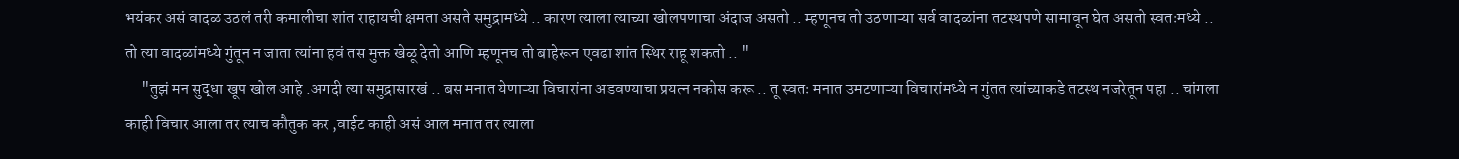भयंकर असं वादळ उठलं तरी कमालीचा शांत राहायची क्षमता असते समुद्रामध्ये .. कारण त्याला त्याच्या खोलपणाचा अंदाज असतो .. म्हणूनच तो उठणाऱ्या सर्व वादळांना तटस्थपणे सामावून घेत असतो स्वतःमध्ये .. तो त्या वादळांमध्ये गुंतून न जाता त्यांना हवं तस मुक्त खेळू देतो आणि म्हणूनच तो बाहेरून एवढा शांत स्थिर राहू शकतो .. "
     "तुझं मन सुद्धा खूप खोल आहे .अगदी त्या समुद्रासारखं .. बस मनात येणाऱ्या विचारांना अडवण्याचा प्रयत्न नकोस करू .. तू स्वतः मनात उमटणाऱ्या विचारांमध्ये न गुंतत त्यांच्याकडे तटस्थ नजरेतून पहा .. चांगला काही विचार आला तर त्याच कौतुक कर ,वाईट काही असं आल मनात तर त्याला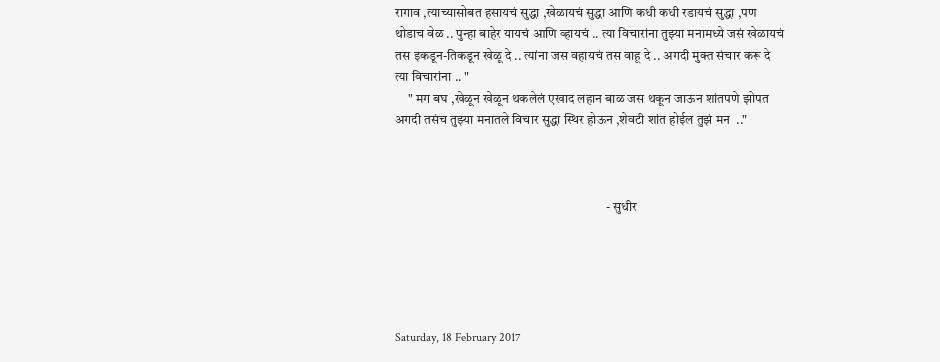रागाव ,त्याच्यासोबत हसायचं सुद्धा ,खेळायचं सुद्धा आणि कधी कधी रडायचं सुद्धा ,पण थोडाच वेळ .. पुन्हा बाहेर यायचं आणि व्हायचं .. त्या विचारांना तुझ्या मनामध्ये जसं खेळायचं तस इकडून-तिकडून खेळू दे .. त्यांना जस वहायचं तस वाहू दे .. अगदी मुक्त संचार करू दे त्या विचारांना .. "
     " मग बघ ,खेळून खेळून थकलेलं एखाद लहान बाळ जस थकून जाऊन शांतपणे झोपत अगदी तसंच तुझ्या मनातले विचार सुद्धा स्थिर होऊन ,शेवटी शांत होईल तुझं मन  .."



                                                                                - सुधीर





Saturday, 18 February 2017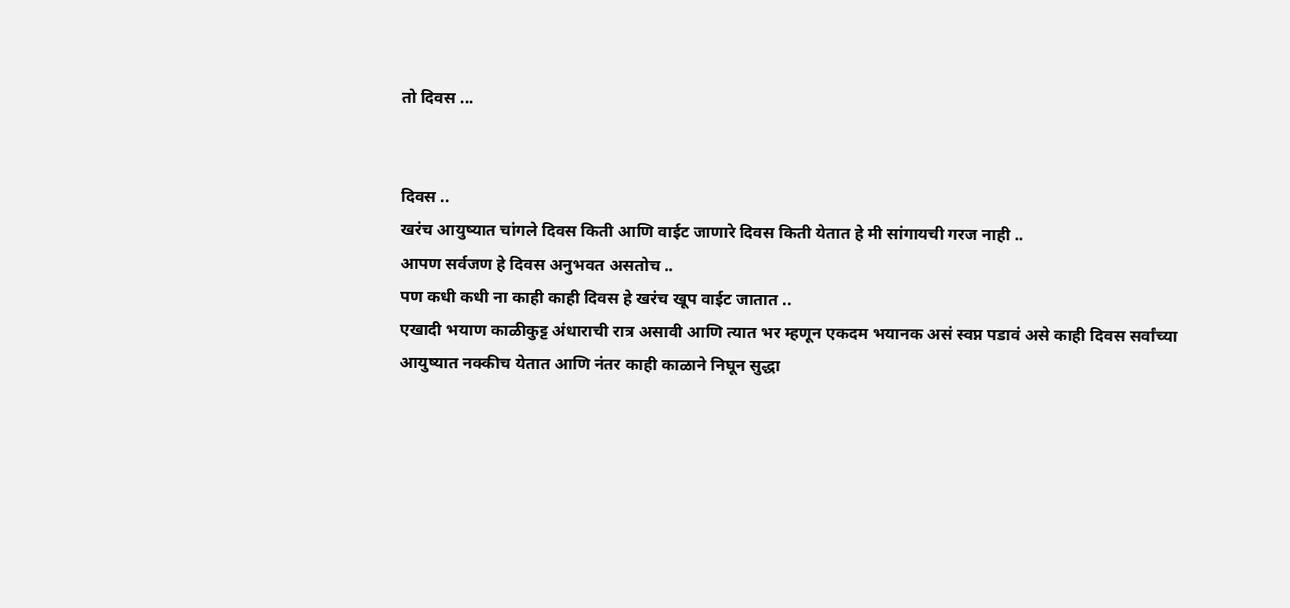तो दिवस ...


दिवस ..
खरंच आयुष्यात चांगले दिवस किती आणि वाईट जाणारे दिवस किती येतात हे मी सांगायची गरज नाही ..
आपण सर्वजण हे दिवस अनुभवत असतोच ..
पण कधी कधी ना काही काही दिवस हे खरंच खूप वाईट जातात ..
एखादी भयाण काळीकुट्ट अंधाराची रात्र असावी आणि त्यात भर म्हणून एकदम भयानक असं स्वप्न पडावं असे काही दिवस सर्वांच्या आयुष्यात नक्कीच येतात आणि नंतर काही काळाने निघून सुद्धा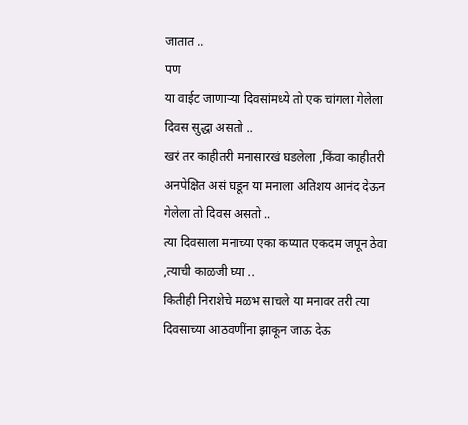जातात ..
पण
या वाईट जाणाऱ्या दिवसांमध्ये तो एक चांगला गेलेला दिवस सुद्धा असतो ..
खरं तर काहीतरी मनासारखं घडलेला ,किंवा काहीतरी अनपेक्षित असं घडून या मनाला अतिशय आनंद देऊन गेलेला तो दिवस असतो ..
त्या दिवसाला मनाच्या एका कप्यात एकदम जपून ठेवा ,त्याची काळजी घ्या ..
कितीही निराशेचे मळभ साचले या मनावर तरी त्या दिवसाच्या आठवणींना झाकून जाऊ देऊ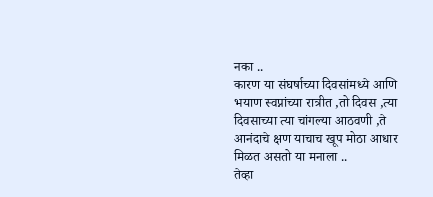नका ..
कारण या संघर्षाच्या दिवसांमध्ये आणि भयाण स्वप्नांच्या रात्रीत ,तो दिवस ,त्या दिवसाच्या त्या चांगल्या आठवणी ,ते आनंदाचे क्षण याचाच खूप मोठा आधार मिळत असतो या मनाला ..
तेव्हा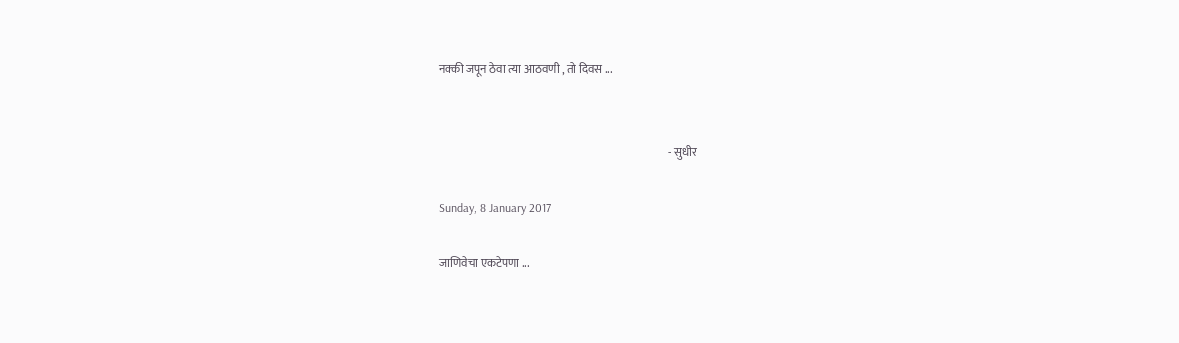नक्की जपून ठेवा त्या आठवणी , तो दिवस ...


                                                                                                     - सुधीर

Sunday, 8 January 2017

जाणिवेचा एकटेपणा ...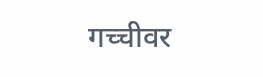गच्चीवर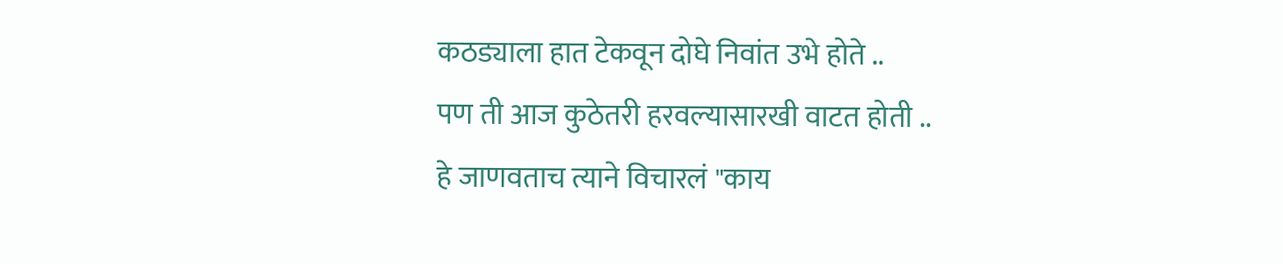कठड्याला हात टेकवून दोघे निवांत उभे होते ..
पण ती आज कुठेतरी हरवल्यासारखी वाटत होती ..
हे जाणवताच त्याने विचारलं "काय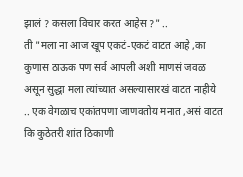झालं ? कसला विचार करत आहेस ?" ..
ती "मला ना आज खूप एकटं-एकटं वाटत आहे ,का कुणास ठाऊक पण सर्व आपली अशी माणसं जवळ असून सुद्धा मला त्यांच्यात असल्यासारखं वाटत नाहीये .. एक वेगळाच एकांतपणा जाणवतोय मनात ,असं वाटत कि कुठेतरी शांत ठिकाणी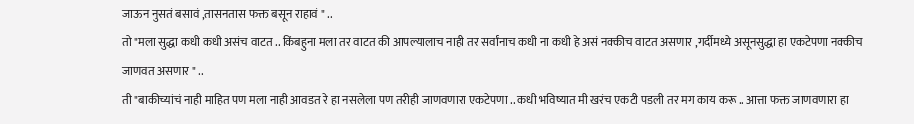जाऊन नुसतं बसावं ,तासनतास फक्त बसून राहावं " ..
तो "मला सुद्धा कधी कधी असंच वाटत .. किंबहुना मला तर वाटत की आपल्यालाच नाही तर सर्वांनाच कधी ना कधी हे असं नक्कीच वाटत असणार ,गर्दीमध्ये असूनसुद्धा हा एकटेपणा नक्कीच जाणवत असणार " ..
ती "बाकीच्यांचं नाही माहित पण मला नाही आवडत रे हा नसलेला पण तरीही जाणवणारा एकटेपणा .. कधी भविष्यात मी खरंच एकटी पडली तर मग काय करू .. आत्ता फक्त जाणवणारा हा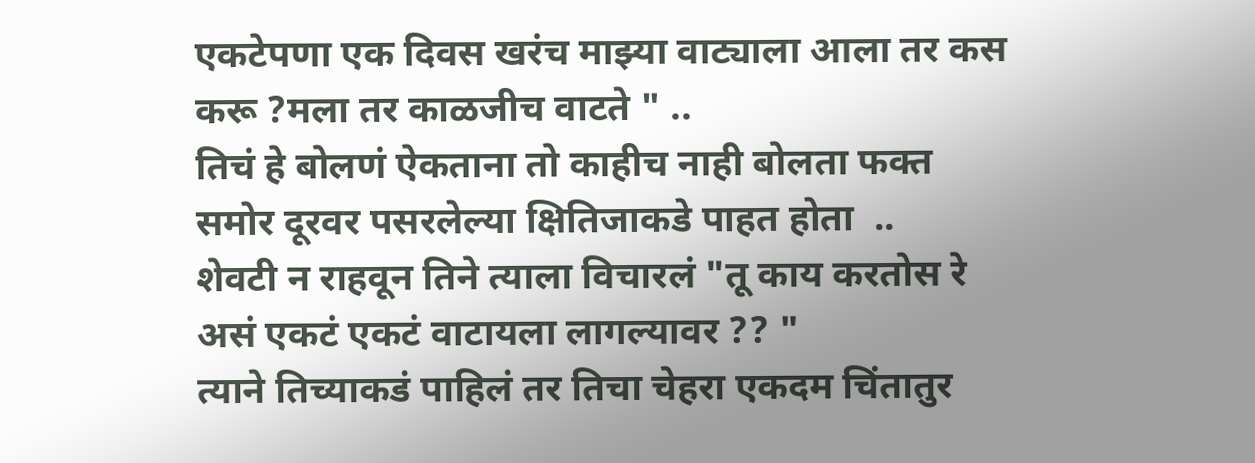एकटेपणा एक दिवस खरंच माझ्या वाट्याला आला तर कस करू ?मला तर काळजीच वाटते " ..
तिचं हे बोलणं ऐकताना तो काहीच नाही बोलता फक्त समोर दूरवर पसरलेल्या क्षितिजाकडे पाहत होता  ..
शेवटी न राहवून तिने त्याला विचारलं "तू काय करतोस रे असं एकटं एकटं वाटायला लागल्यावर ?? "
त्याने तिच्याकडं पाहिलं तर तिचा चेहरा एकदम चिंतातुर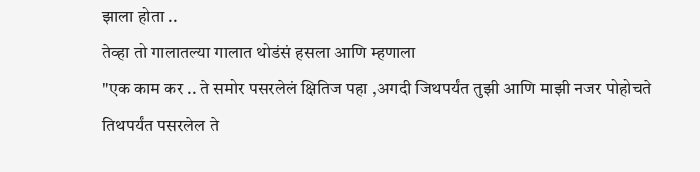झाला होता ..
तेव्हा तो गालातल्या गालात थोडंसं हसला आणि म्हणाला
"एक काम कर .. ते समोर पसरलेलं क्षितिज पहा ,अगदी जिथपर्यंत तुझी आणि माझी नजर पोहोचते तिथपर्यंत पसरलेल ते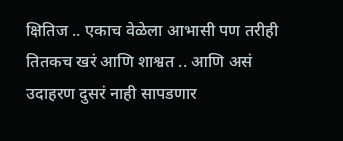क्षितिज .. एकाच वेळेला आभासी पण तरीही तितकच खरं आणि शाश्वत .. आणि असं उदाहरण दुसरं नाही सापडणार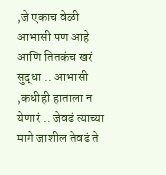,जे एकाच वेळी आभासी पण आहे आणि तितकंच खरं सुद्धा .. आभासी ,कधीही हाताला न येणारं .. जेवढं त्याच्या मागे जाशील तेवढं ते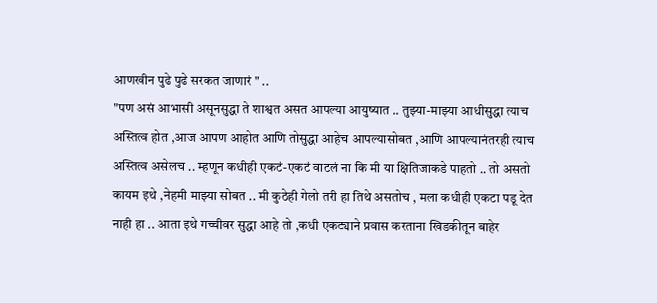आणखीन पुढे पुढे सरकत जाणारं " ..
"पण असं आभासी असूनसुद्धा ते शाश्वत असत आपल्या आयुष्यात .. तुझ्या-माझ्या आधीसुद्धा त्याच अस्तित्व होत ,आज आपण आहोत आणि तोसुद्धा आहेच आपल्यासोबत ,आणि आपल्यानंतरही त्याच अस्तित्व असेलच .. म्हणून कधीही एकटं-एकटं वाटलं ना कि मी या क्षितिजाकडे पाहतो .. तो असतो कायम इथे ,नेहमी माझ्या सोबत .. मी कुठेही गेलो तरी हा तिथे असतोच , मला कधीही एकटा पडू देत नाही हा .. आता इथे गच्चीवर सुद्धा आहे तो ,कधी एकट्याने प्रवास करताना खिडकीतून बाहेर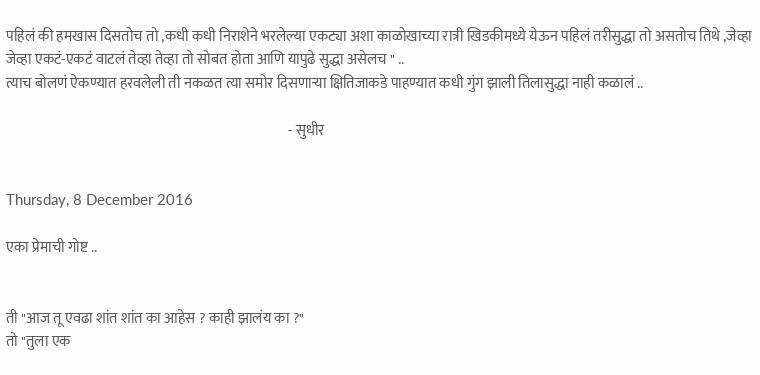पहिलं की हमखास दिसतोच तो ,कधी कधी निराशेने भरलेल्या एकट्या अशा काळोखाच्या रात्री खिडकीमध्ये येऊन पहिलं तरीसुद्धा तो असतोच तिथे ,जेव्हा जेव्हा एकटं-एकटं वाटलं तेव्हा तेव्हा तो सोबत होता आणि यापुढे सुद्धा असेलच " ..
त्याच बोलणं ऐकण्यात हरवलेली ती नकळत त्या समोर दिसणाऱ्या क्षितिजाकडे पाहण्यात कधी गुंग झाली तिलासुद्धा नाही कळालं ..

                                                                                                   - सुधीर


Thursday, 8 December 2016

एका प्रेमाची गोष्ट ..


ती "आज तू एवढा शांत शांत का आहेस ? काही झालंय का ?"
तो "तुला एक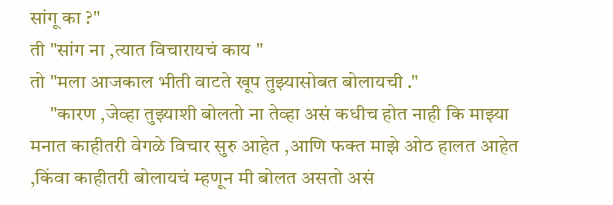सांगू का ?"
ती "सांग ना ,त्यात विचारायचं काय "
तो "मला आजकाल भीती वाटते खूप तुझ्यासोबत बोलायची ."
     "कारण ,जेव्हा तुझ्याशी बोलतो ना तेव्हा असं कधीच होत नाही कि माझ्या मनात काहीतरी वेगळे विचार सुरु आहेत ,आणि फक्त माझे ओठ हालत आहेत ,किंवा काहीतरी बोलायचं म्हणून मी बोलत असतो असं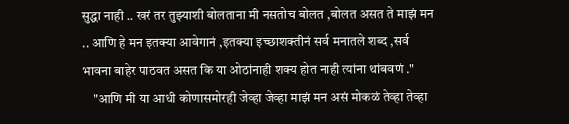सुद्धा नाही .. खरं तर तुझ्याशी बोलताना मी नसतोच बोलत ,बोलत असत ते माझं मन .. आणि हे मन इतक्या आवेगानं ,इतक्या इच्छाशक्तीनं सर्व मनातले शब्द ,सर्व भावना बाहेर पाठवत असत कि या ओठांनाही शक्य होत नाही त्यांना थांबवणं ."
    "आणि मी या आधी कोणासमोरही जेव्हा जेव्हा माझं मन असं मोकळं तेव्हा तेव्हा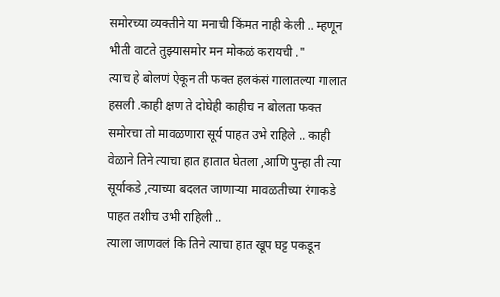समोरच्या व्यक्तीने या मनाची किंमत नाही केली .. म्हणून भीती वाटते तुझ्यासमोर मन मोकळं करायची ."
त्याच हे बोलणं ऐकून ती फक्त हलकंसं गालातल्या गालात हसली .काही क्षण ते दोघेही काहीच न बोलता फक्त समोरचा तो मावळणारा सूर्य पाहत उभे राहिले .. काही वेळाने तिने त्याचा हात हातात घेतला ,आणि पुन्हा ती त्या सूर्याकडे ,त्याच्या बदलत जाणाऱ्या मावळतीच्या रंगाकडे पाहत तशीच उभी राहिली ..
त्याला जाणवलं कि तिने त्याचा हात खूप घट्ट पकडून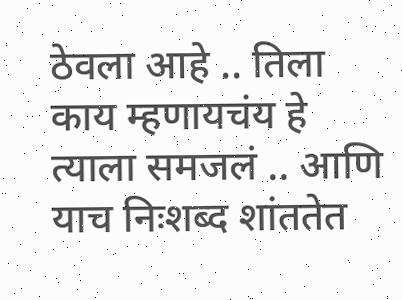ठेवला आहे .. तिला काय म्हणायचंय हे त्याला समजलं .. आणि याच निःशब्द शांततेत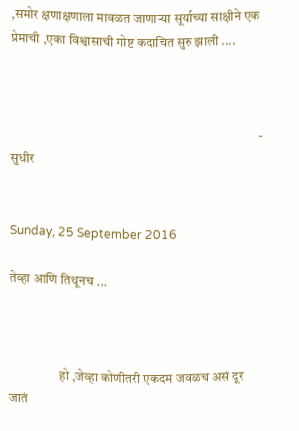,समोर क्षणाक्षणाला मावळत जाणाऱ्या सूर्याच्या साक्षीने एक प्रेमाची ,एका विश्वासाची गोष्ट कदाचित सुरु झाली ....



                                                                                              - सुधीर


Sunday, 25 September 2016

तेव्हा आणि तिथूनच ...



                   हो ,जेव्हा कोणीतरी एकदम जवळच असं दूर जातं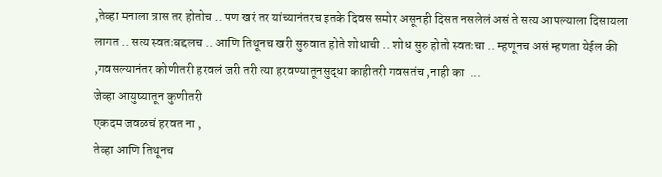,तेव्हा मनाला त्रास तर होतोच .. पण खरं तर यांच्यानंतरच इतके दिवस समोर असूनही दिसत नसलेलं असं ते सत्य आपल्याला दिसायला लागत .. सत्य स्वतःबद्दलच .. आणि तिथूनच खरी सुरुवात होते शोधाची .. शोध सुरु होतो स्वतःचा .. म्हणूनच असं म्हणता येईल की ,गवसल्यानंतर कोणीतरी हरवलं जरी तरी त्या हरवण्यातूनसुद्धा काहीतरी गवसतंच ,नाही का  ...
जेव्हा आयुष्यातून कुणीतरी
एकदम जवळचं हरवत ना ,
तेव्हा आणि तिथूनच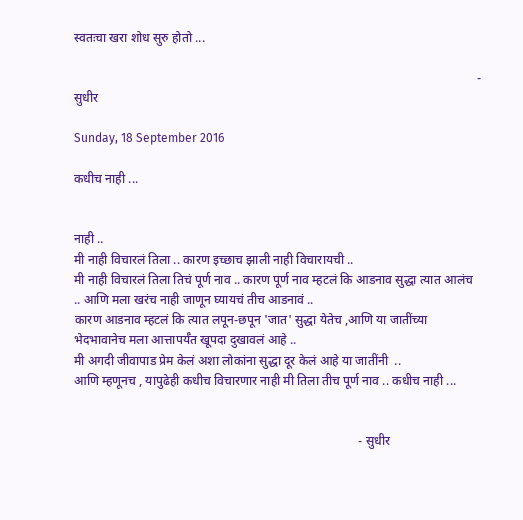स्वतःचा खरा शोध सुरु होतो ...

                                                                                                                                 - सुधीर

Sunday, 18 September 2016

कधीच नाही ...


नाही ..
मी नाही विचारलं तिला .. कारण इच्छाच झाली नाही विचारायची ..
मी नाही विचारलं तिला तिचं पूर्ण नाव .. कारण पूर्ण नाव म्हटलं कि आडनाव सुद्धा त्यात आलंच .. आणि मला खरंच नाही जाणून घ्यायचं तीच आडनावं ..
कारण आडनाव म्हटलं कि त्यात लपून-छपून 'जात' सुद्धा येतेच ,आणि या जातींच्या भेदभावानेच मला आत्तापर्यँत खूपदा दुखावलं आहे ..
मी अगदी जीवापाड प्रेम केलं अशा लोकांना सुद्धा दूर केलं आहे या जातींनी  ..
आणि म्हणूनच , यापुढेही कधीच विचारणार नाही मी तिला तीच पूर्ण नाव .. कधीच नाही ...


                                                                                           - सुधीर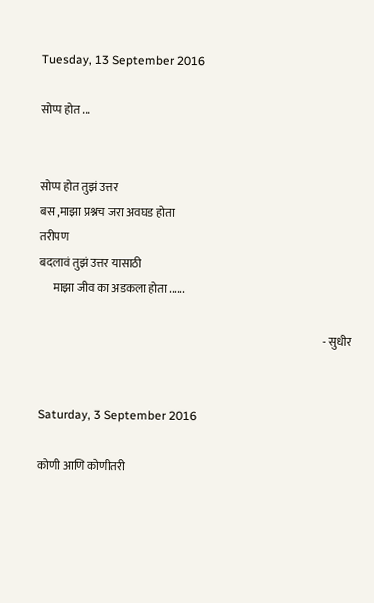Tuesday, 13 September 2016

सोप्प होत ...


सोप्प होत तुझं उत्तर
बस ,माझा प्रश्नच जरा अवघड होता
तरीपण
बदलावं तुझं उत्तर यासाठी
      माझा जीव का अडकला होता ......

                                                                                                                             - सुधीर


Saturday, 3 September 2016

कोणी आणि कोणीतरी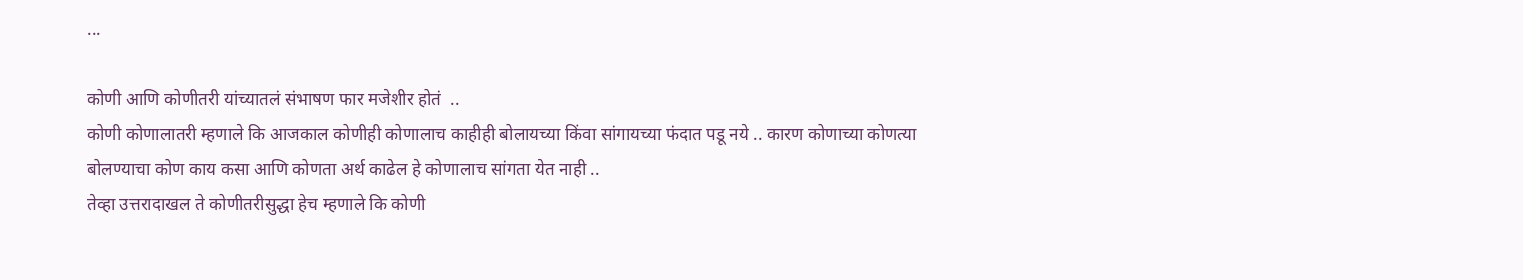...

कोणी आणि कोणीतरी यांच्यातलं संभाषण फार मजेशीर होतं  ..
कोणी कोणालातरी म्हणाले कि आजकाल कोणीही कोणालाच काहीही बोलायच्या किंवा सांगायच्या फंदात पडू नये .. कारण कोणाच्या कोणत्या बोलण्याचा कोण काय कसा आणि कोणता अर्थ काढेल हे कोणालाच सांगता येत नाही ..
तेव्हा उत्तरादाखल ते कोणीतरीसुद्धा हेच म्हणाले कि कोणी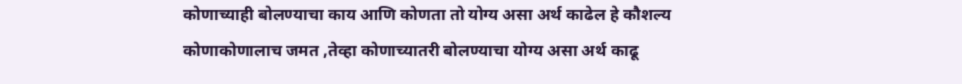कोणाच्याही बोलण्याचा काय आणि कोणता तो योग्य असा अर्थ काढेल हे कौशल्य कोणाकोणालाच जमत ,तेव्हा कोणाच्यातरी बोलण्याचा योग्य असा अर्थ काढू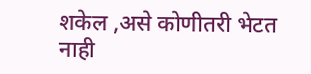शकेल ,असे कोणीतरी भेटत नाही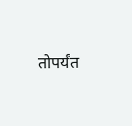तोपर्यंत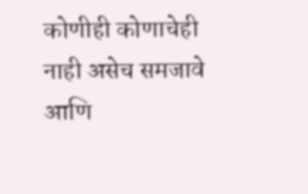कोणीही कोणाचेही नाही असेच समजावे आणि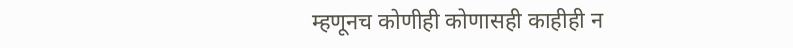म्हणूनच कोणीही कोणासही काहीही न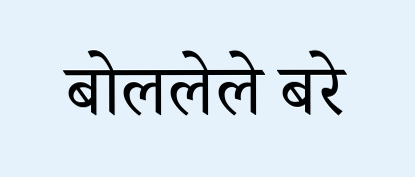बोललेले बरे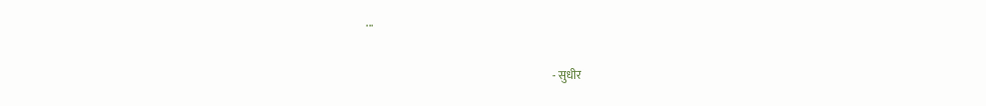...

                                                                                  - सुधीर